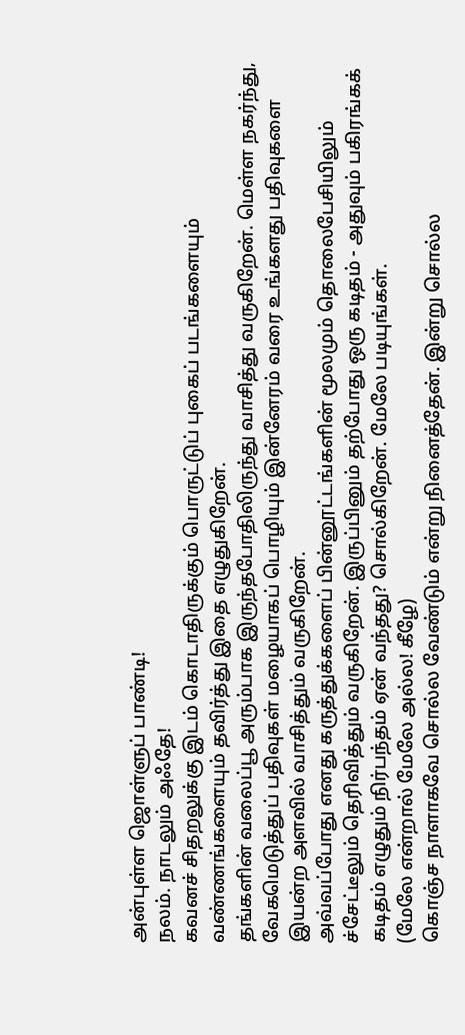அன்புள்ள ஜொள்ளுப் பாண்டி!
நலம். நாடலும் அஃதே!
கவனச் சிதறலுக்கு இடம் கொடாதிருக்கும் பொருட்டுப் புகைப் படங்களையும் வண்ணங்களையும் தவிர்த்து இதை எழுதுகிறேன்.
தங்களின் வலைப்பூ அரும்பாக இருந்தபோதிலிருந்து வாசித்து வருகிறேன். மெள்ள நகர்ந்து, வேகமெடுத்துப் பதிவுகள் மழையாகப் பொழியும் இன்னேரம் வரை உங்களது பதிவுகளை இயன்ற அளவில் வாசித்தும் வருகிறேன்.
அவ்வப்போது எனது கருத்துக்களைப் பின்னூட்டங்களின் மூலமும் தொலைபேசியிலும் ச்சேட்டீலும் தெரிவித்தும் வருகிறேன். இருப்பினும் தற்போது ஒரு கடிதம் - அதுவும் பகிரங்கக் கடிதம் எழுதும் நிர்பந்தம் ஏன் வந்தது? சொல்கிறேன். மேலே படியுங்கள்.
(மேலே என்றால் மேலே அல்ல! கீழே)
கொஞ்ச நாளாகவே சொல்ல வேண்டும் என்று நினைத்தேன். இன்று சொல்ல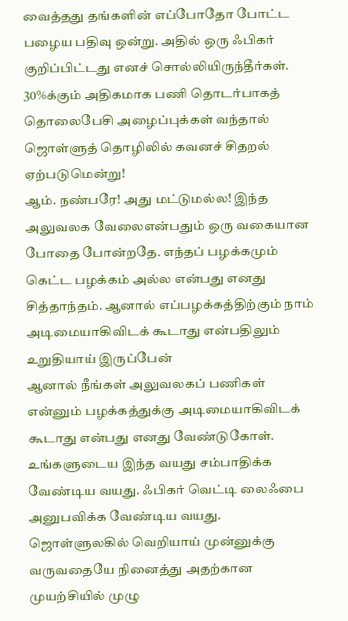வைத்தது தங்களின் எப்போதோ போட்ட பழைய பதிவு ஒன்று. அதில் ஒரு ஃபிகர் குறிப்பிட்டது எனச் சொல்லியிருந்தீர்கள். 30%க்கும் அதிகமாக பணி தொடர்பாகத் தொலைபேசி அழைப்புக்கள் வந்தால் ஜொள்ளுத் தொழிலில் கவனச் சிதறல் ஏற்படுமென்று!
ஆம். நண்பரே! அது மட்டுமல்ல! இந்த அலுவலக வேலைஎன்பதும் ஒரு வகையான போதை போன்றதே. எந்தப் பழக்கமும் கெட்ட பழக்கம் அல்ல என்பது எனது சித்தாந்தம். ஆனால் எப்பழக்கத்திற்கும் நாம் அடிமையாகிவிடக் கூடாது என்பதிலும் உறுதியாய் இருப்பேன்
ஆனால் நீங்கள் அலுவலகப் பணிகள் என்னும் பழக்கத்துக்கு அடிமையாகிவிடக் கூடாது என்பது எனது வேண்டுகோள்.
உங்களுடைய இந்த வயது சம்பாதிக்க வேண்டிய வயது. ஃபிகர் வெட்டி லைஃபை அனுபவிக்க வேண்டிய வயது. ஜொள்ளுலகில் வெறியாய் முன்னுக்கு வருவதையே நினைத்து அதற்கான முயற்சியில் முழு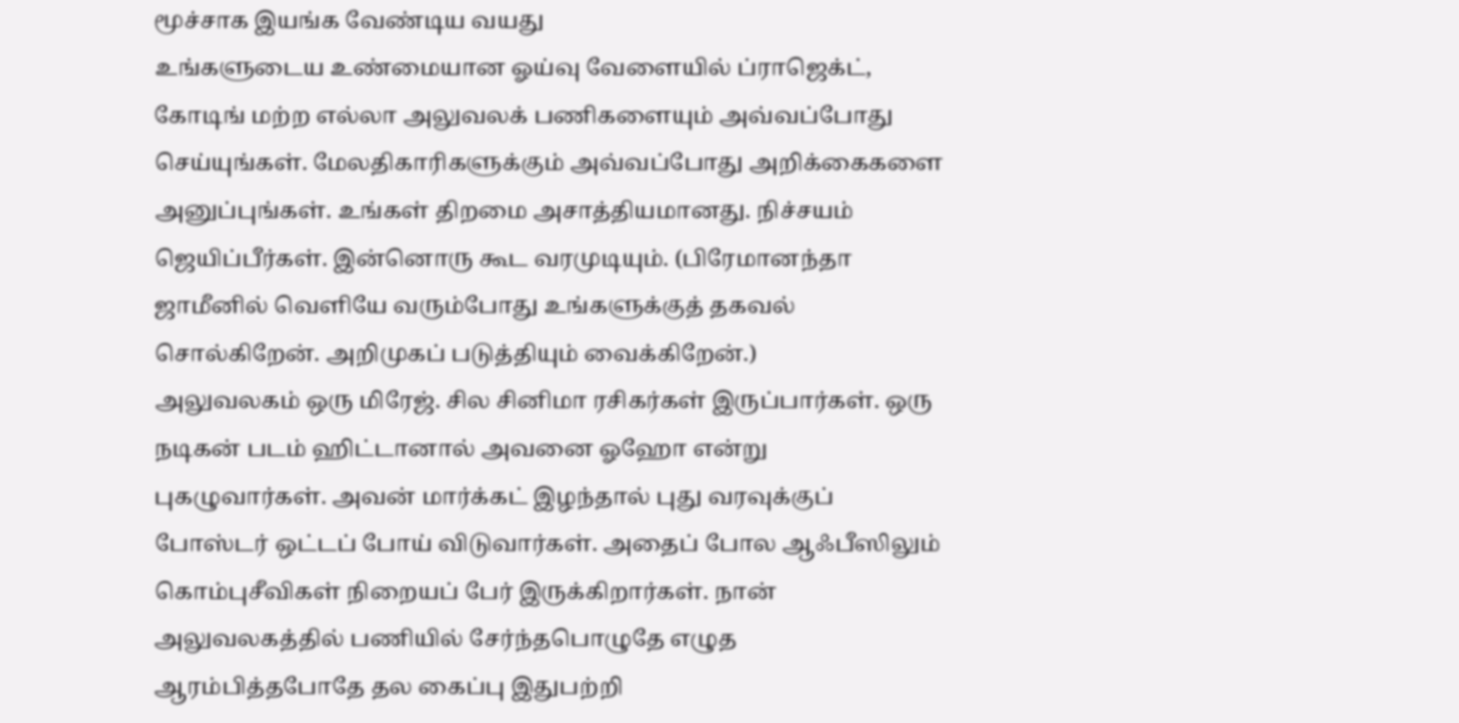மூச்சாக இயங்க வேண்டிய வயது
உங்களுடைய உண்மையான ஓய்வு வேளையில் ப்ராஜெக்ட், கோடிங் மற்ற எல்லா அலுவலக் பணிகளையும் அவ்வப்போது செய்யுங்கள். மேலதிகாரிகளுக்கும் அவ்வப்போது அறிக்கைகளை அனுப்புங்கள். உங்கள் திறமை அசாத்தியமானது. நிச்சயம் ஜெயிப்பீர்கள். இன்னொரு கூட வரமுடியும். (பிரேமானந்தா ஜாமீனில் வெளியே வரும்போது உங்களுக்குத் தகவல் சொல்கிறேன். அறிமுகப் படுத்தியும் வைக்கிறேன்.)
அலுவலகம் ஒரு மிரேஜ். சில சினிமா ரசிகர்கள் இருப்பார்கள். ஒரு நடிகன் படம் ஹிட்டானால் அவனை ஓஹோ என்று புகழுவார்கள். அவன் மார்க்கட் இழந்தால் புது வரவுக்குப் போஸ்டர் ஒட்டப் போய் விடுவார்கள். அதைப் போல ஆஃபீஸிலும் கொம்புசீவிகள் நிறையப் பேர் இருக்கிறார்கள். நான் அலுவலகத்தில் பணியில் சேர்ந்தபொழுதே எழுத ஆரம்பித்தபோதே தல கைப்பு இதுபற்றி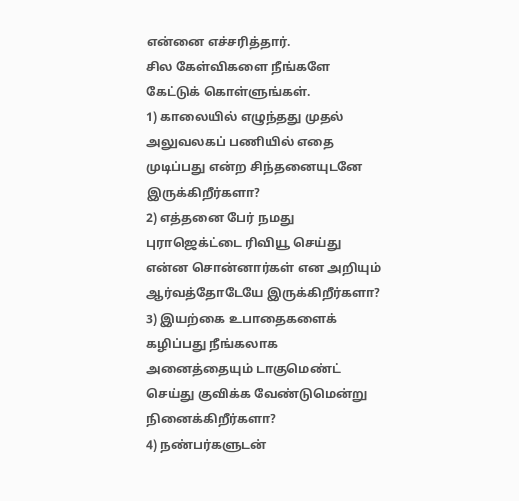என்னை எச்சரித்தார்.
சில கேள்விகளை நீங்களே கேட்டுக் கொள்ளுங்கள்.
1) காலையில் எழுந்தது முதல் அலுவலகப் பணியில் எதை முடிப்பது என்ற சிந்தனையுடனே இருக்கிறீர்களா?
2) எத்தனை பேர் நமது புராஜெக்ட்டை ரிவியூ செய்து என்ன சொன்னார்கள் என அறியும் ஆர்வத்தோடேயே இருக்கிறீர்களா?
3) இயற்கை உபாதைகளைக் கழிப்பது நீங்கலாக அனைத்தையும் டாகுமெண்ட் செய்து குவிக்க வேண்டுமென்று நினைக்கிறீர்களா?
4) நண்பர்களுடன்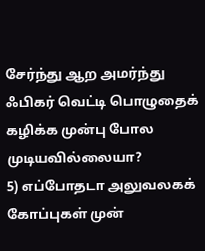சேர்ந்து ஆற அமர்ந்து ஃபிகர் வெட்டி பொழுதைக் கழிக்க முன்பு போல முடியவில்லையா?
5) எப்போதடா அலுவலகக் கோப்புகள் முன்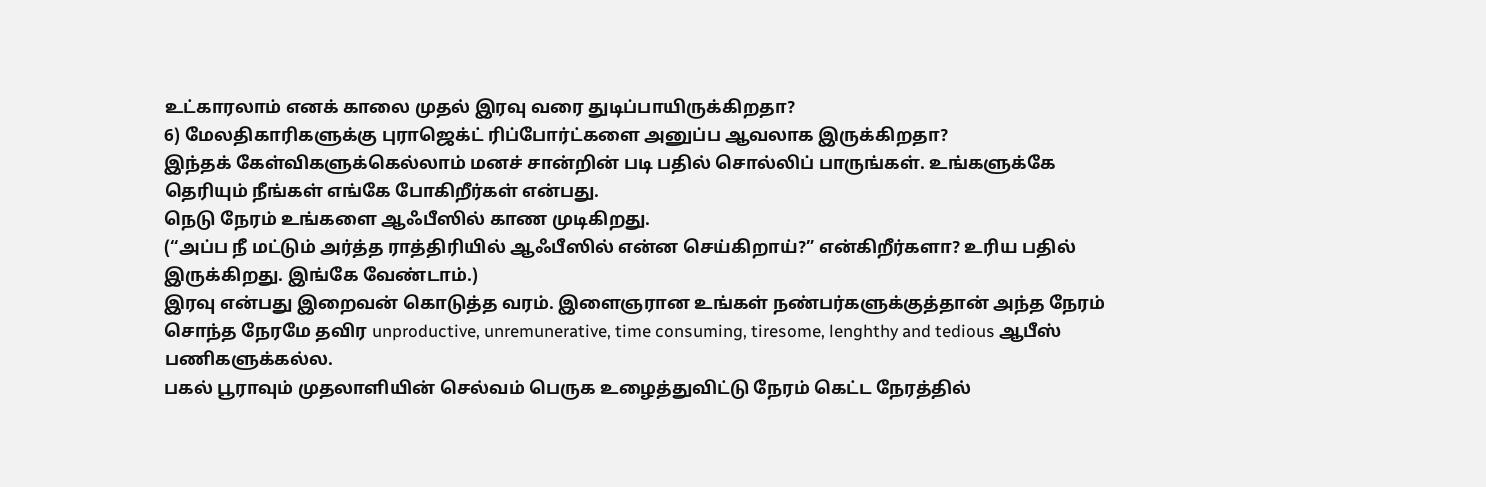உட்காரலாம் எனக் காலை முதல் இரவு வரை துடிப்பாயிருக்கிறதா?
6) மேலதிகாரிகளுக்கு புராஜெக்ட் ரிப்போர்ட்களை அனுப்ப ஆவலாக இருக்கிறதா?
இந்தக் கேள்விகளுக்கெல்லாம் மனச் சான்றின் படி பதில் சொல்லிப் பாருங்கள். உங்களுக்கே தெரியும் நீங்கள் எங்கே போகிறீர்கள் என்பது.
நெடு நேரம் உங்களை ஆஃபீஸில் காண முடிகிறது.
(“அப்ப நீ மட்டும் அர்த்த ராத்திரியில் ஆஃபீஸில் என்ன செய்கிறாய்?” என்கிறீர்களா? உரிய பதில் இருக்கிறது. இங்கே வேண்டாம்.)
இரவு என்பது இறைவன் கொடுத்த வரம். இளைஞரான உங்கள் நண்பர்களுக்குத்தான் அந்த நேரம் சொந்த நேரமே தவிர unproductive, unremunerative, time consuming, tiresome, lenghthy and tedious ஆபீஸ் பணிகளுக்கல்ல.
பகல் பூராவும் முதலாளியின் செல்வம் பெருக உழைத்துவிட்டு நேரம் கெட்ட நேரத்தில்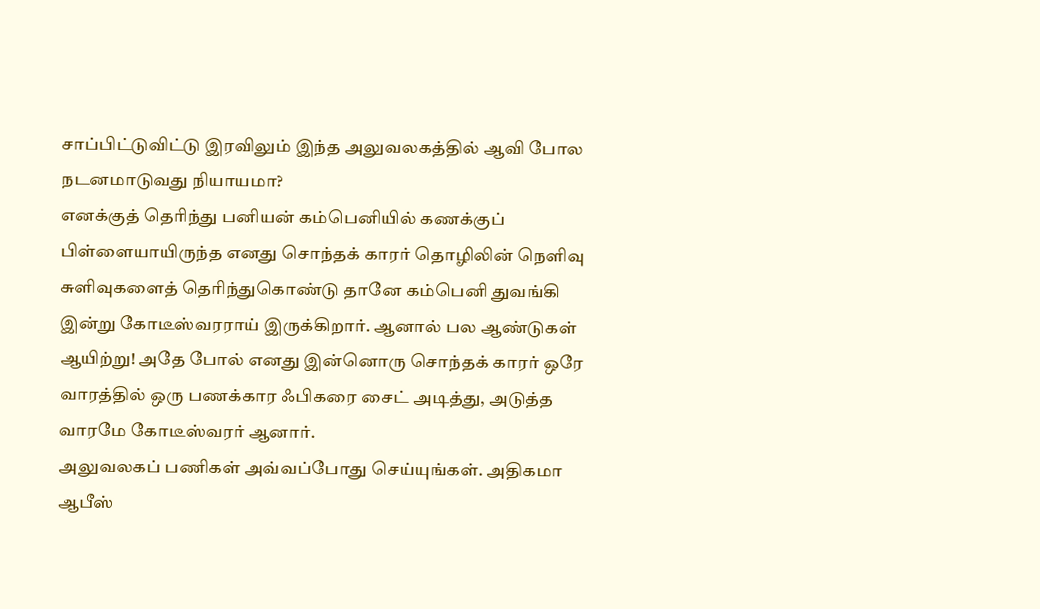சாப்பிட்டுவிட்டு இரவிலும் இந்த அலுவலகத்தில் ஆவி போல நடனமாடுவது நியாயமா?
எனக்குத் தெரிந்து பனியன் கம்பெனியில் கணக்குப் பிள்ளையாயிருந்த எனது சொந்தக் காரர் தொழிலின் நெளிவு சுளிவுகளைத் தெரிந்துகொண்டு தானே கம்பெனி துவங்கி இன்று கோடீஸ்வரராய் இருக்கிறார். ஆனால் பல ஆண்டுகள் ஆயிற்று! அதே போல் எனது இன்னொரு சொந்தக் காரர் ஒரே வாரத்தில் ஒரு பணக்கார ஃபிகரை சைட் அடித்து, அடுத்த வாரமே கோடீஸ்வரர் ஆனார்.
அலுவலகப் பணிகள் அவ்வப்போது செய்யுங்கள். அதிகமா ஆபீஸ்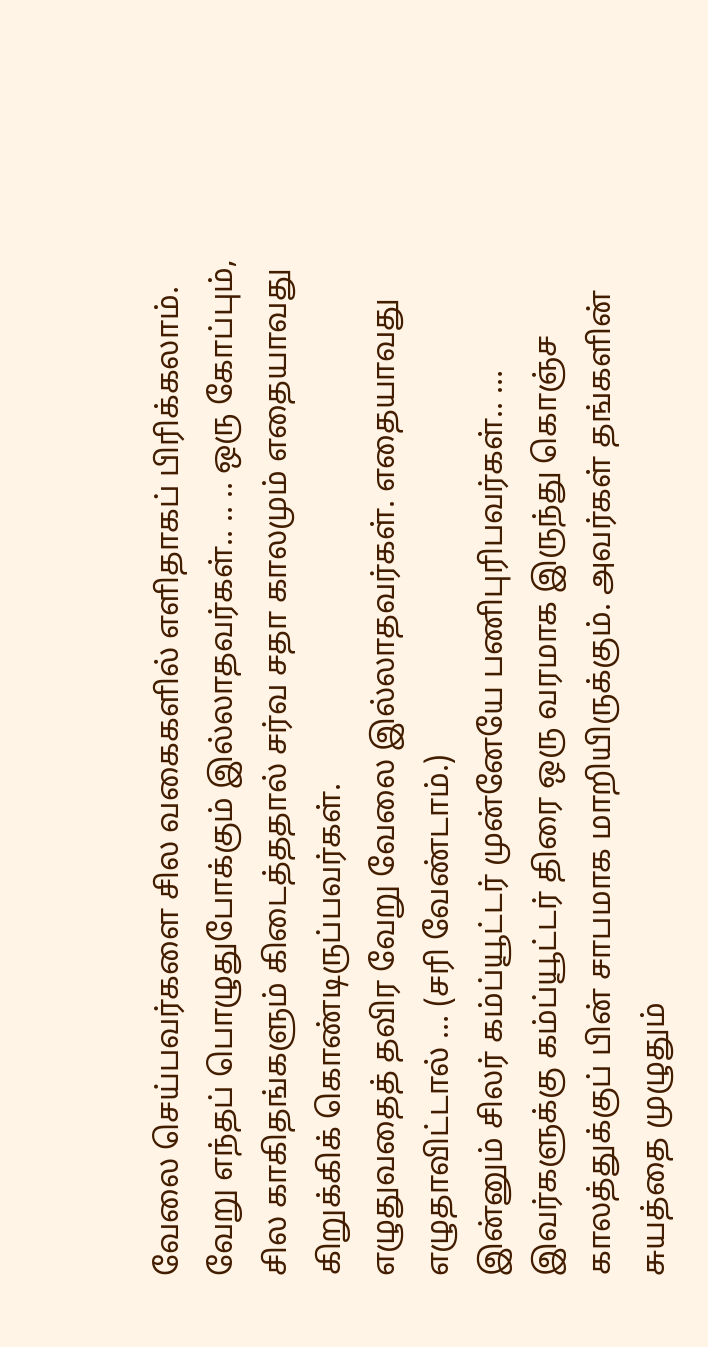வேலை செய்பவர்களை சில வகைகளில் எளிதாகப் பிரிக்கலாம்.
வேறு எந்தப் பொழுதுபோக்கும் இல்லாதவர்கள்.. .. .. ஒரு கோப்பும், சில காகிதங்களும் கிடைத்ததால் சர்வ சதா காலமும் எதையாவது கிறுக்கிக் கொண்டிருப்பவர்கள்.
எழுதுவதைத் தவிர வேறு வேலை இல்லாதவர்கள். எதையாவது எழுதாவிட்டால் … (சரி வேண்டாம்.)
இன்னும் சிலர் கம்ப்யூட்டர் முன்னேயே பணிபுரிபவர்கள்.. … இவர்களுக்கு கம்ப்யூட்டர் திரை ஒரு வரமாக இருந்து கொஞ்ச காலத்துக்குப் பின் சாபமாக மாறியிருக்கும். அவர்கள் தங்களின் சுயத்தை முழுதும்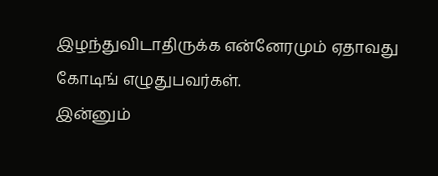இழந்துவிடாதிருக்க என்னேரமும் ஏதாவது கோடிங் எழுதுபவர்கள்.
இன்னும்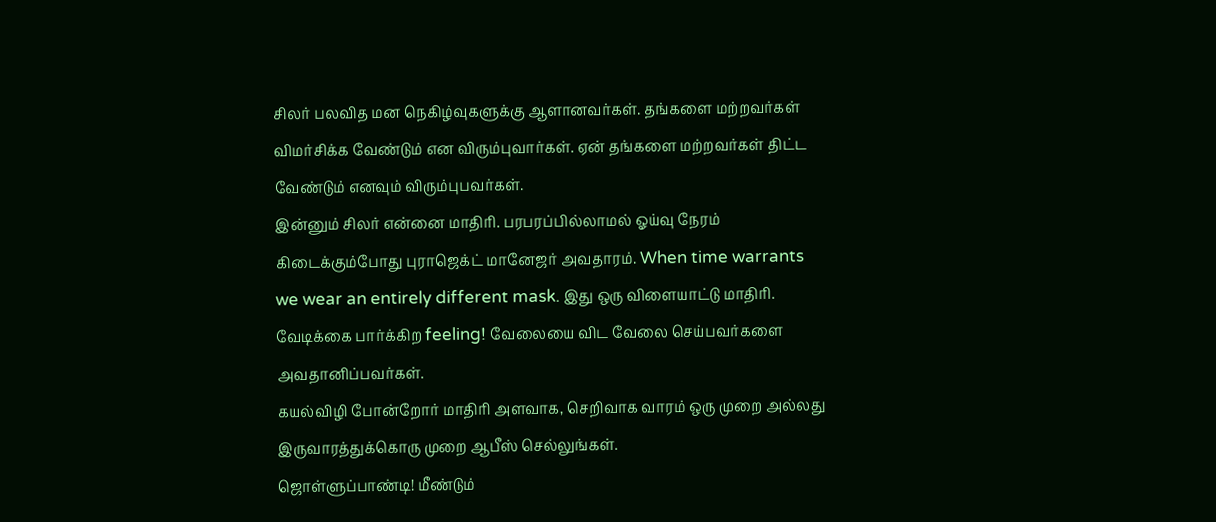சிலர் பலவித மன நெகிழ்வுகளுக்கு ஆளானவர்கள். தங்களை மற்றவர்கள் விமர்சிக்க வேண்டும் என விரும்புவார்கள். ஏன் தங்களை மற்றவர்கள் திட்ட வேண்டும் எனவும் விரும்புபவர்கள்.
இன்னும் சிலர் என்னை மாதிரி. பரபரப்பில்லாமல் ஓய்வு நேரம் கிடைக்கும்போது புராஜெக்ட் மானேஜர் அவதாரம். When time warrants we wear an entirely different mask. இது ஒரு விளையாட்டு மாதிரி. வேடிக்கை பார்க்கிற feeling! வேலையை விட வேலை செய்பவர்களை அவதானிப்பவர்கள்.
கயல்விழி போன்றோர் மாதிரி அளவாக, செறிவாக வாரம் ஒரு முறை அல்லது இருவாரத்துக்கொரு முறை ஆபீஸ் செல்லுங்கள்.
ஜொள்ளுப்பாண்டி! மீண்டும்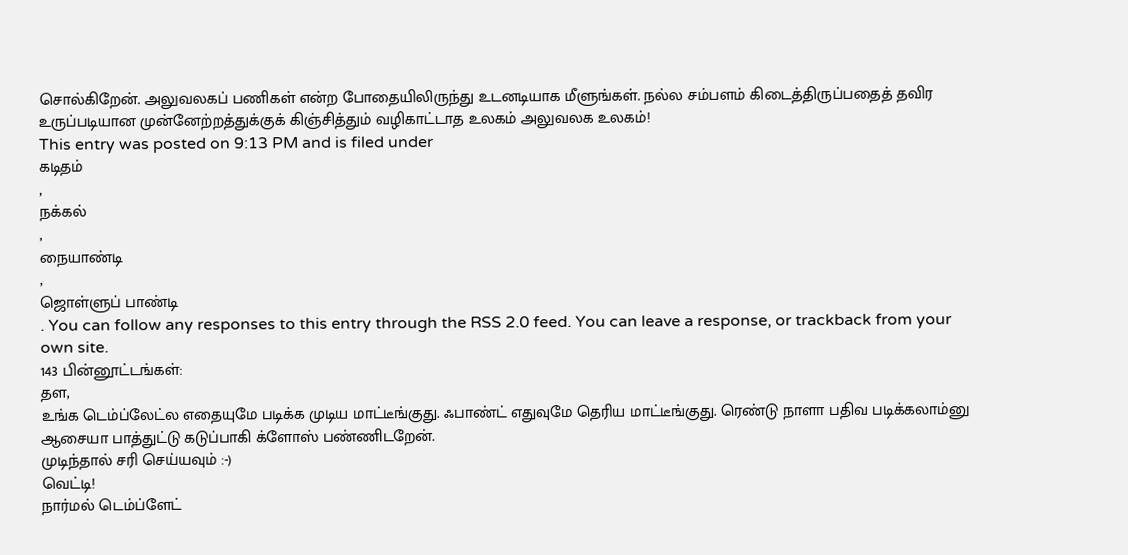சொல்கிறேன். அலுவலகப் பணிகள் என்ற போதையிலிருந்து உடனடியாக மீளுங்கள். நல்ல சம்பளம் கிடைத்திருப்பதைத் தவிர உருப்படியான முன்னேற்றத்துக்குக் கிஞ்சித்தும் வழிகாட்டாத உலகம் அலுவலக உலகம்!
This entry was posted on 9:13 PM and is filed under
கடிதம்
,
நக்கல்
,
நையாண்டி
,
ஜொள்ளுப் பாண்டி
. You can follow any responses to this entry through the RSS 2.0 feed. You can leave a response, or trackback from your own site.
143 பின்னூட்டங்கள்:
தள,
உங்க டெம்ப்லேட்ல எதையுமே படிக்க முடிய மாட்டீங்குது. ஃபாண்ட் எதுவுமே தெரிய மாட்டீங்குது. ரெண்டு நாளா பதிவ படிக்கலாம்னு ஆசையா பாத்துட்டு கடுப்பாகி க்ளோஸ் பண்ணிடறேன்.
முடிந்தால் சரி செய்யவும் :-)
வெட்டி!
நார்மல் டெம்ப்ளேட்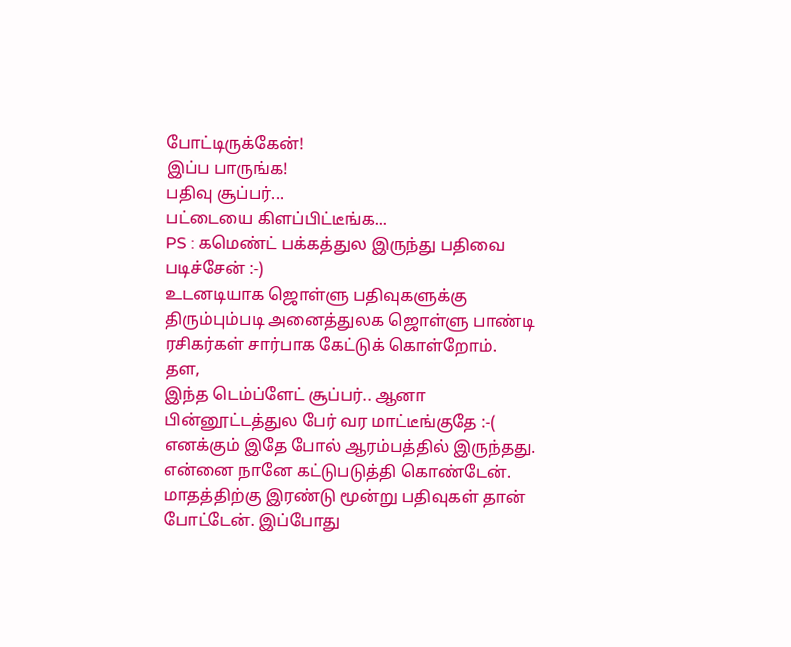போட்டிருக்கேன்!
இப்ப பாருங்க!
பதிவு சூப்பர்...
பட்டையை கிளப்பிட்டீங்க...
PS : கமெண்ட் பக்கத்துல இருந்து பதிவை படிச்சேன் :-)
உடனடியாக ஜொள்ளு பதிவுகளுக்கு திரும்பும்படி அனைத்துலக ஜொள்ளு பாண்டி ரசிகர்கள் சார்பாக கேட்டுக் கொள்றோம்.
தள,
இந்த டெம்ப்ளேட் சூப்பர்.. ஆனா பின்னூட்டத்துல பேர் வர மாட்டீங்குதே :-(
எனக்கும் இதே போல் ஆரம்பத்தில் இருந்தது. என்னை நானே கட்டுபடுத்தி கொண்டேன். மாதத்திற்கு இரண்டு மூன்று பதிவுகள் தான் போட்டேன். இப்போது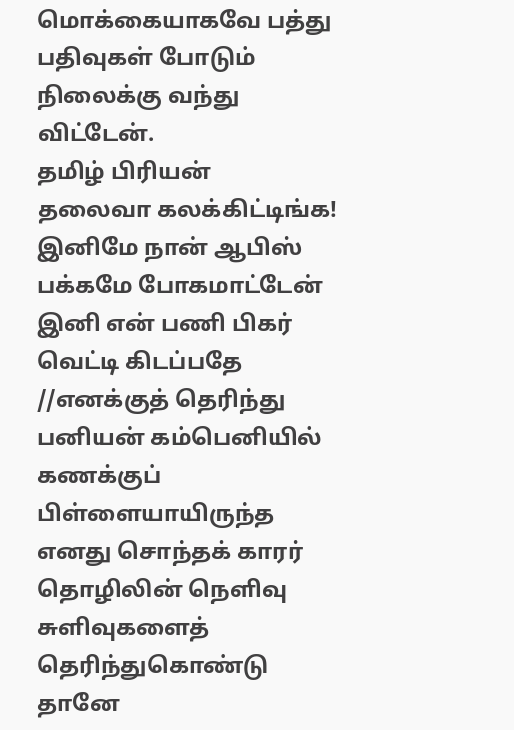மொக்கையாகவே பத்து பதிவுகள் போடும் நிலைக்கு வந்து விட்டேன்.
தமிழ் பிரியன்
தலைவா கலக்கிட்டிங்க!
இனிமே நான் ஆபிஸ் பக்கமே போகமாட்டேன்
இனி என் பணி பிகர் வெட்டி கிடப்பதே
//எனக்குத் தெரிந்து பனியன் கம்பெனியில் கணக்குப் பிள்ளையாயிருந்த எனது சொந்தக் காரர் தொழிலின் நெளிவு சுளிவுகளைத் தெரிந்துகொண்டு தானே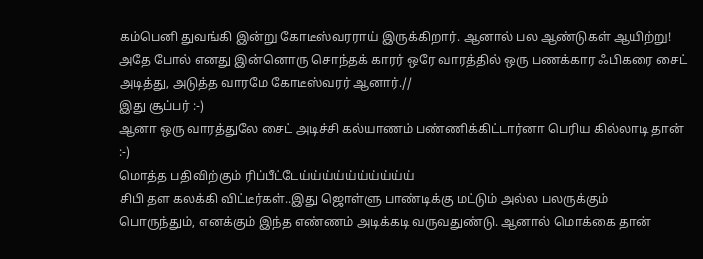கம்பெனி துவங்கி இன்று கோடீஸ்வரராய் இருக்கிறார். ஆனால் பல ஆண்டுகள் ஆயிற்று! அதே போல் எனது இன்னொரு சொந்தக் காரர் ஒரே வாரத்தில் ஒரு பணக்கார ஃபிகரை சைட் அடித்து, அடுத்த வாரமே கோடீஸ்வரர் ஆனார்.//
இது சூப்பர் :-)
ஆனா ஒரு வாரத்துலே சைட் அடிச்சி கல்யாணம் பண்ணிக்கிட்டார்னா பெரிய கில்லாடி தான் :-)
மொத்த பதிவிற்கும் ரிப்பீட்டேய்ய்ய்ய்ய்ய்ய்ய்ய்ய்
சிபி தள கலக்கி விட்டீர்கள்..இது ஜொள்ளு பாண்டிக்கு மட்டும் அல்ல பலருக்கும் பொருந்தும், எனக்கும் இந்த எண்ணம் அடிக்கடி வருவதுண்டு. ஆனால் மொக்கை தான்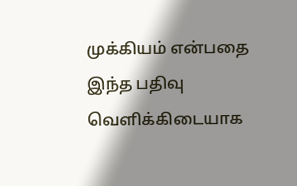முக்கியம் என்பதை இந்த பதிவு வெளிக்கிடையாக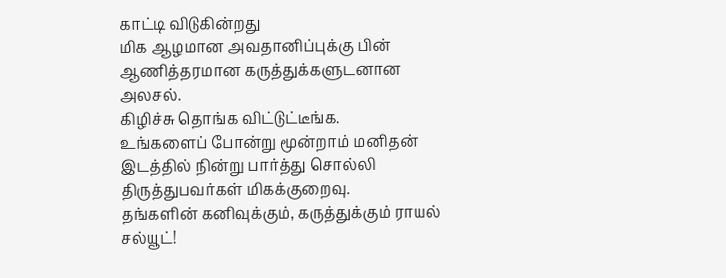காட்டி விடுகின்றது
மிக ஆழமான அவதானிப்புக்கு பின் ஆணித்தரமான கருத்துக்களுடனான அலசல்.
கிழிச்சு தொங்க விட்டுட்டீங்க.
உங்களைப் போன்று மூன்றாம் மனிதன் இடத்தில் நின்று பார்த்து சொல்லி திருத்துபவர்கள் மிகக்குறைவு.
தங்களின் கனிவுக்கும், கருத்துக்கும் ராயல் சல்யூட்!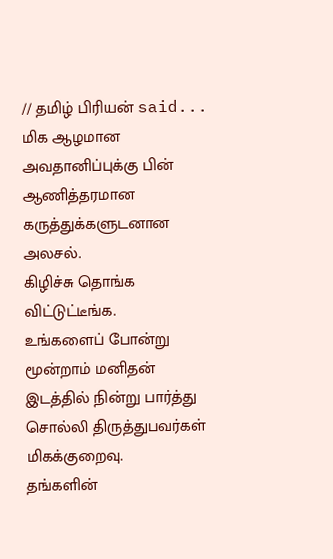// தமிழ் பிரியன் said...
மிக ஆழமான அவதானிப்புக்கு பின் ஆணித்தரமான கருத்துக்களுடனான அலசல்.
கிழிச்சு தொங்க விட்டுட்டீங்க.
உங்களைப் போன்று மூன்றாம் மனிதன் இடத்தில் நின்று பார்த்து சொல்லி திருத்துபவர்கள் மிகக்குறைவு.
தங்களின்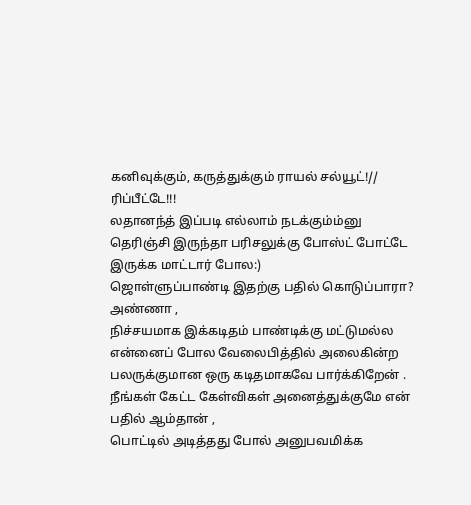கனிவுக்கும், கருத்துக்கும் ராயல் சல்யூட்!//
ரிப்பீட்டே!!!
லதானந்த் இப்படி எல்லாம் நடக்கும்ம்னு தெரிஞ்சி இருந்தா பரிசலுக்கு போஸ்ட் போட்டே இருக்க மாட்டார் போல:)
ஜொள்ளுப்பாண்டி இதற்கு பதில் கொடுப்பாரா?
அண்ணா ,
நிச்சயமாக இக்கடிதம் பாண்டிக்கு மட்டுமல்ல என்னைப் போல வேலைபித்தில் அலைகின்ற பலருக்குமான ஒரு கடிதமாகவே பார்க்கிறேன் .
நீங்கள் கேட்ட கேள்விகள் அனைத்துக்குமே என் பதில் ஆம்தான் ,
பொட்டில் அடித்தது போல் அனுபவமிக்க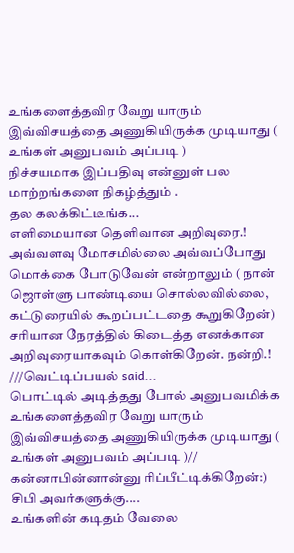உங்களைத்தவிர வேறு யாரும் இவ்விசயத்தை அணுகியிருக்க முடியாது ( உங்கள் அனுபவம் அப்படி )
நிச்சயமாக இப்பதிவு என்னுள் பல மாற்றங்களை நிகழ்த்தும் .
தல கலக்கிட்டீங்க...
எளிமையான தெளிவான அறிவுரை.! அவ்வளவு மோசமில்லை அவ்வப்போது மொக்கை போடுவேன் என்றாலும் ( நான் ஜொள்ளு பாண்டியை சொல்லவில்லை, கட்டுரையில் கூறப்பட்டதை கூறுகிறேன்) சரியான நேரத்தில் கிடைத்த எனக்கான அறிவுரையாகவும் கொள்கிறேன். நன்றி.!
///வெட்டிப்பயல் said...
பொட்டில் அடித்தது போல் அனுபவமிக்க உங்களைத்தவிர வேறு யாரும் இவ்விசயத்தை அணுகியிருக்க முடியாது ( உங்கள் அனுபவம் அப்படி )//
கன்னாபின்னான்னு ரிப்பீட்டிக்கிறேன்:)
சிபி அவர்களுக்கு....
உங்களின் கடிதம் வேலை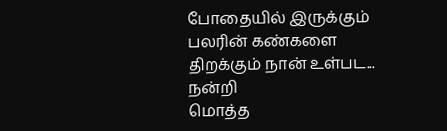போதையில் இருக்கும் பலரின் கண்களை திறக்கும் நான் உள்பட...
நன்றி
மொத்த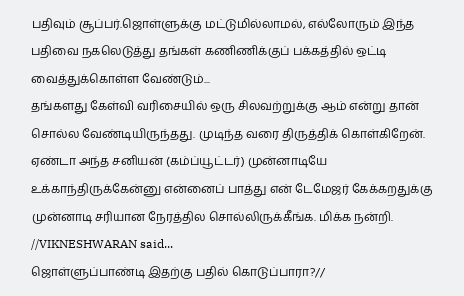பதிவும் சூப்பர்.ஜொள்ளுக்கு மட்டுமில்லாமல், எல்லோரும் இந்த பதிவை நகலெடுத்து தங்கள் கணிணிக்குப் பக்கத்தில் ஒட்டி வைத்துக்கொள்ள வேண்டும்...
தங்களது கேள்வி வரிசையில் ஒரு சிலவற்றுக்கு ஆம் என்று தான் சொல்ல வேண்டியிருந்தது. முடிந்த வரை திருத்திக் கொள்கிறேன். ஏண்டா அந்த சனியன் (கம்ப்யூட்டர்) முன்னாடியே உக்காந்திருக்கேன்னு என்னைப் பாத்து என் டேமேஜர் கேக்கறதுக்கு முன்னாடி சரியான நேரத்தில சொல்லிருக்கீங்க. மிக்க நன்றி.
//VIKNESHWARAN said...
ஜொள்ளுப்பாண்டி இதற்கு பதில் கொடுப்பாரா?//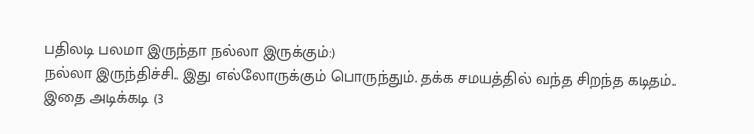பதிலடி பலமா இருந்தா நல்லா இருக்கும்:)
நல்லா இருந்திச்சி.. இது எல்லோருக்கும் பொருந்தும். தக்க சமயத்தில் வந்த சிறந்த கடிதம்..
இதை அடிக்கடி (3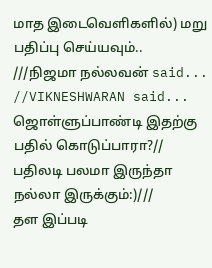மாத இடைவெளிகளில்) மறு பதிப்பு செய்யவும்..
///நிஜமா நல்லவன் said...
//VIKNESHWARAN said...
ஜொள்ளுப்பாண்டி இதற்கு பதில் கொடுப்பாரா?//
பதிலடி பலமா இருந்தா நல்லா இருக்கும்:)///
தள இப்படி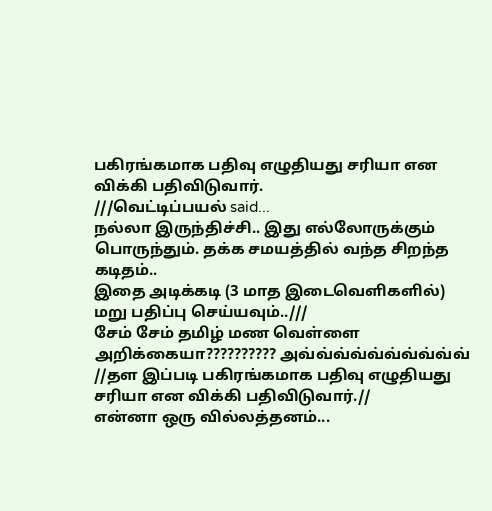பகிரங்கமாக பதிவு எழுதியது சரியா என விக்கி பதிவிடுவார்.
///வெட்டிப்பயல் said...
நல்லா இருந்திச்சி.. இது எல்லோருக்கும் பொருந்தும். தக்க சமயத்தில் வந்த சிறந்த கடிதம்..
இதை அடிக்கடி (3 மாத இடைவெளிகளில்) மறு பதிப்பு செய்யவும்..///
சேம் சேம் தமிழ் மண வெள்ளை அறிக்கையா?????????? அவ்வ்வ்வ்வ்வ்வ்வ்வ்வ்
//தள இப்படி பகிரங்கமாக பதிவு எழுதியது சரியா என விக்கி பதிவிடுவார்.//
என்னா ஒரு வில்லத்தனம்...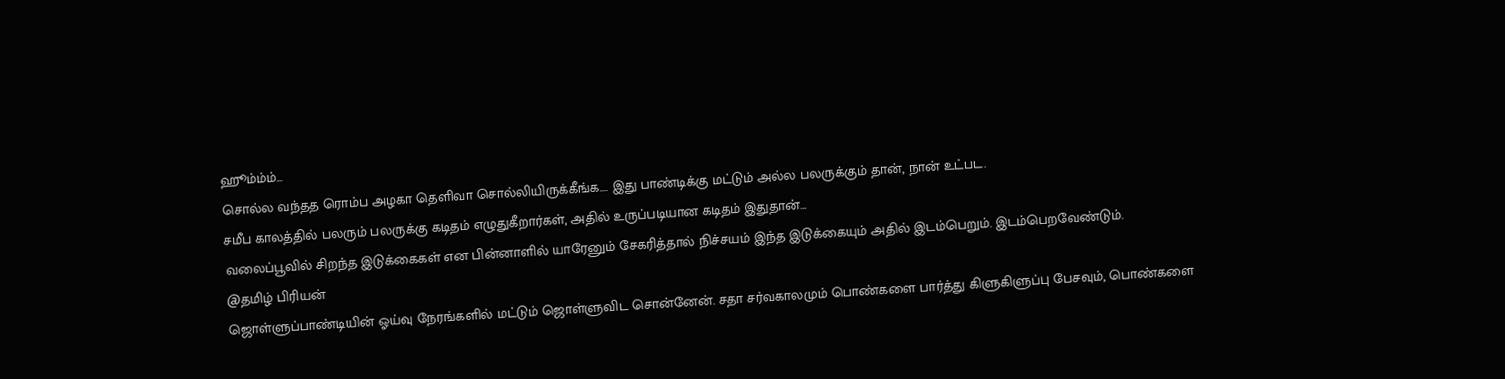ஹூம்ம்ம்...
சொல்ல வந்தத ரொம்ப அழகா தெளிவா சொல்லியிருக்கீங்க.... இது பாண்டிக்கு மட்டும் அல்ல பலருக்கும் தான், நான் உட்பட.
சமீப காலத்தில் பலரும் பலருக்கு கடிதம் எழுதுகீறார்கள், அதில் உருப்படியான கடிதம் இதுதான்...
வலைப்பூவில் சிறந்த இடுக்கைகள் என பின்னாளில் யாரேனும் சேகரித்தால் நிச்சயம் இந்த இடுக்கையும் அதில் இடம்பெறும். இடம்பெறவேண்டும்.
@தமிழ் பிரியன்
ஜொள்ளுப்பாண்டியின் ஓய்வு நேரங்களில் மட்டும் ஜொள்ளுவிட சொன்னேன். சதா சர்வகாலமும் பொண்களை பார்த்து கிளுகிளுப்பு பேசவும், பொண்களை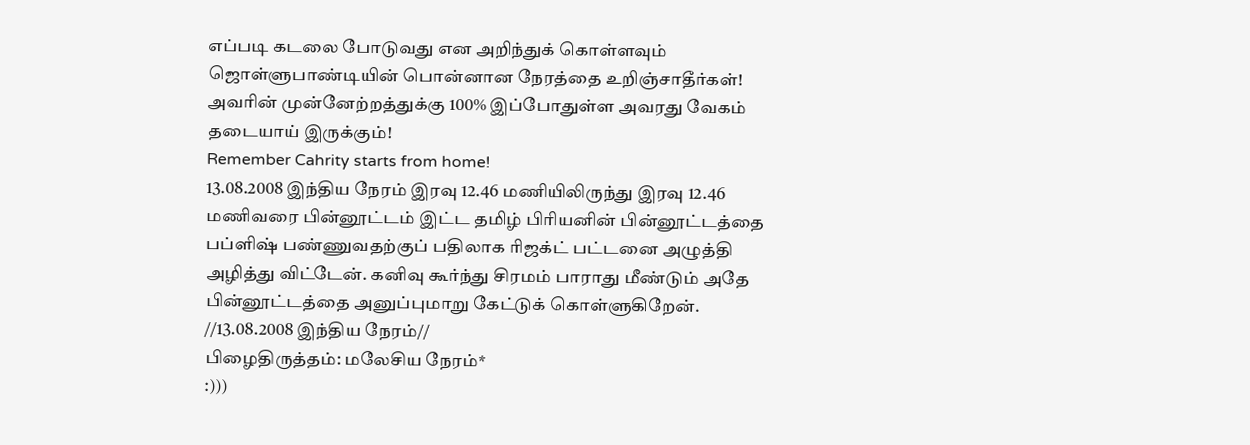எப்படி கடலை போடுவது என அறிந்துக் கொள்ளவும் ஜொள்ளுபாண்டியின் பொன்னான நேரத்தை உறிஞ்சாதீர்கள்!
அவரின் முன்னேற்றத்துக்கு 100% இப்போதுள்ள அவரது வேகம் தடையாய் இருக்கும்!
Remember Cahrity starts from home!
13.08.2008 இந்திய நேரம் இரவு 12.46 மணியிலிருந்து இரவு 12.46 மணிவரை பின்னூட்டம் இட்ட தமிழ் பிரியனின் பின்னூட்டத்தை பப்ளிஷ் பண்ணுவதற்குப் பதிலாக ரிஜக்ட் பட்டனை அழுத்தி அழித்து விட்டேன். கனிவு கூர்ந்து சிரமம் பாராது மீண்டும் அதே பின்னூட்டத்தை அனுப்புமாறு கேட்டுக் கொள்ளுகிறேன்.
//13.08.2008 இந்திய நேரம்//
பிழைதிருத்தம்: மலேசிய நேரம்*
:)))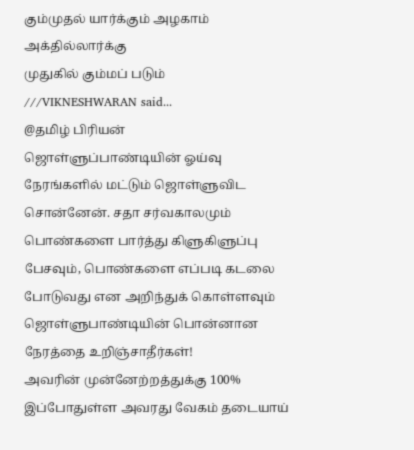கும்முதல் யார்க்கும் அழகாம் அக்தில்லார்க்கு
முதுகில் கும்மப் படும்
///VIKNESHWARAN said...
@தமிழ் பிரியன்
ஜொள்ளுப்பாண்டியின் ஓய்வு நேரங்களில் மட்டும் ஜொள்ளுவிட சொன்னேன். சதா சர்வகாலமும் பொண்களை பார்த்து கிளுகிளுப்பு பேசவும், பொண்களை எப்படி கடலை போடுவது என அறிந்துக் கொள்ளவும் ஜொள்ளுபாண்டியின் பொன்னான நேரத்தை உறிஞ்சாதீர்கள்!
அவரின் முன்னேற்றத்துக்கு 100% இப்போதுள்ள அவரது வேகம் தடையாய்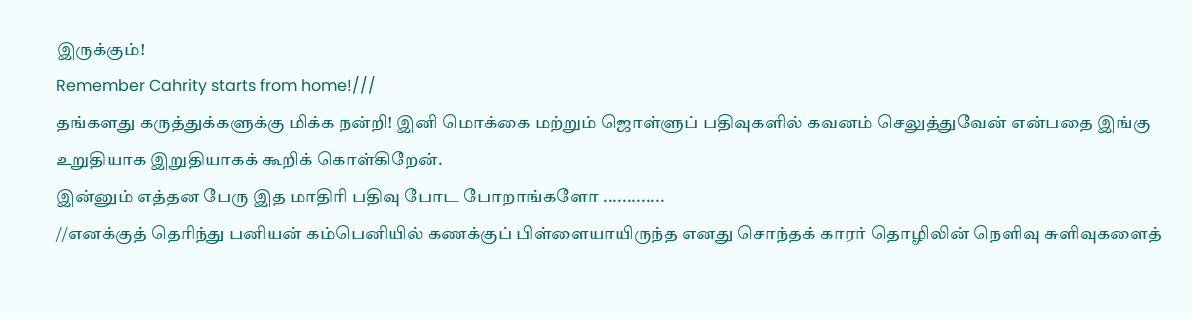இருக்கும்!
Remember Cahrity starts from home!///
தங்களது கருத்துக்களுக்கு மிக்க நன்றி! இனி மொக்கை மற்றும் ஜொள்ளுப் பதிவுகளில் கவனம் செலுத்துவேன் என்பதை இங்கு உறுதியாக இறுதியாகக் கூறிக் கொள்கிறேன்.
இன்னும் எத்தன பேரு இத மாதிரி பதிவு போட போறாங்களோ .............
//எனக்குத் தெரிந்து பனியன் கம்பெனியில் கணக்குப் பிள்ளையாயிருந்த எனது சொந்தக் காரர் தொழிலின் நெளிவு சுளிவுகளைத்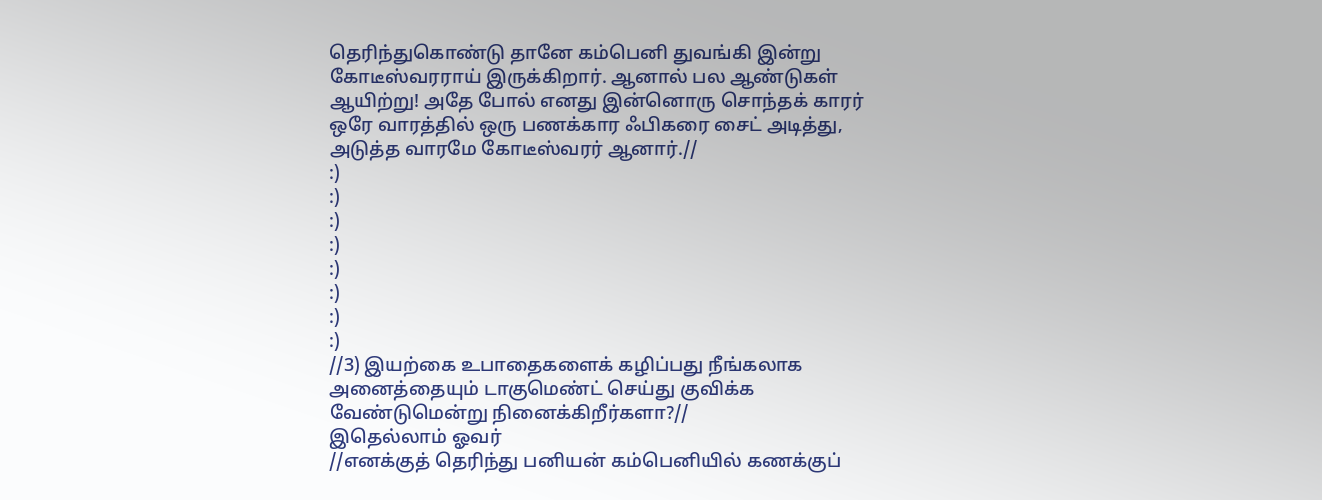தெரிந்துகொண்டு தானே கம்பெனி துவங்கி இன்று கோடீஸ்வரராய் இருக்கிறார். ஆனால் பல ஆண்டுகள் ஆயிற்று! அதே போல் எனது இன்னொரு சொந்தக் காரர் ஒரே வாரத்தில் ஒரு பணக்கார ஃபிகரை சைட் அடித்து, அடுத்த வாரமே கோடீஸ்வரர் ஆனார்.//
:)
:)
:)
:)
:)
:)
:)
:)
//3) இயற்கை உபாதைகளைக் கழிப்பது நீங்கலாக அனைத்தையும் டாகுமெண்ட் செய்து குவிக்க வேண்டுமென்று நினைக்கிறீர்களா?//
இதெல்லாம் ஓவர்
//எனக்குத் தெரிந்து பனியன் கம்பெனியில் கணக்குப்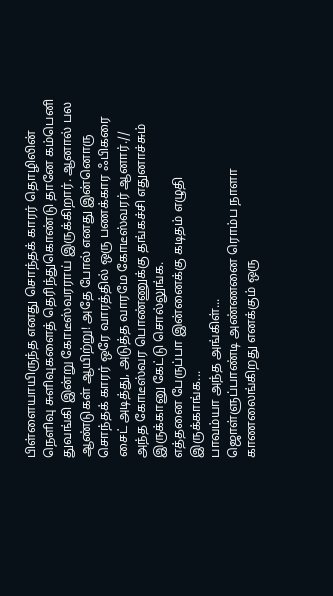பிள்ளையாயிருந்த எனது சொந்தக் காரர் தொழிலின் நெளிவு சுளிவுகளைத் தெரிந்துகொண்டு தானே கம்பெனி துவங்கி இன்று கோடீஸ்வரராய் இருக்கிறார். ஆனால் பல ஆண்டுகள் ஆயிற்று! அதே போல் எனது இன்னொரு சொந்தக் காரர் ஒரே வாரத்தில் ஒரு பணக்கார ஃபிகரை சைட் அடித்து, அடுத்த வாரமே கோடீஸ்வரர் ஆனார்.//
அந்த கோடீஸ்வர பொண்ணுக்கு தங்கச்சி எதுனாச்சும் இருக்கானு கேட்டு சொல்லுங்க.
எத்தனை பேருப்பா இன்னைக்கு கடிதம் எழுதி இருக்காங்க...
பாவம்யா அந்த அங்கிள்...
ஜொள்ளுப்பாண்டி அண்ணனை ரொம்ப நாளா காணலைங்கிறது எனக்கும் ஒரு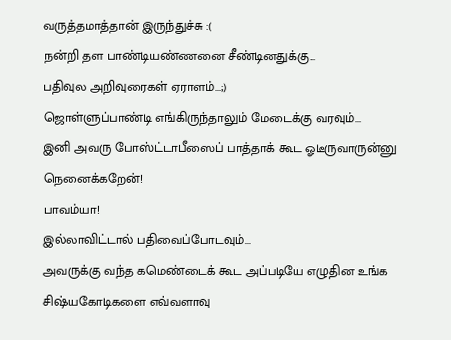வருத்தமாத்தான் இருந்துச்சு :(
நன்றி தள பாண்டியண்ணனை சீண்டினதுக்கு...
பதிவுல அறிவுரைகள் ஏராளம்...;)
ஜொள்ளுப்பாண்டி எங்கிருந்தாலும் மேடைக்கு வரவும்...
இனி அவரு போஸ்ட்டாபீஸைப் பாத்தாக் கூட ஓடீருவாருன்னு நெனைக்கறேன்!
பாவம்யா!
இல்லாவிட்டால் பதிவைப்போடவும்...
அவருக்கு வந்த கமெண்டைக் கூட அப்படியே எழுதின உங்க சிஷ்யகோடிகளை எவ்வளாவு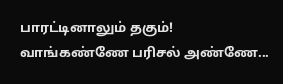பாரட்டினாலும் தகும்!
வாங்கண்ணே பரிசல் அண்ணே...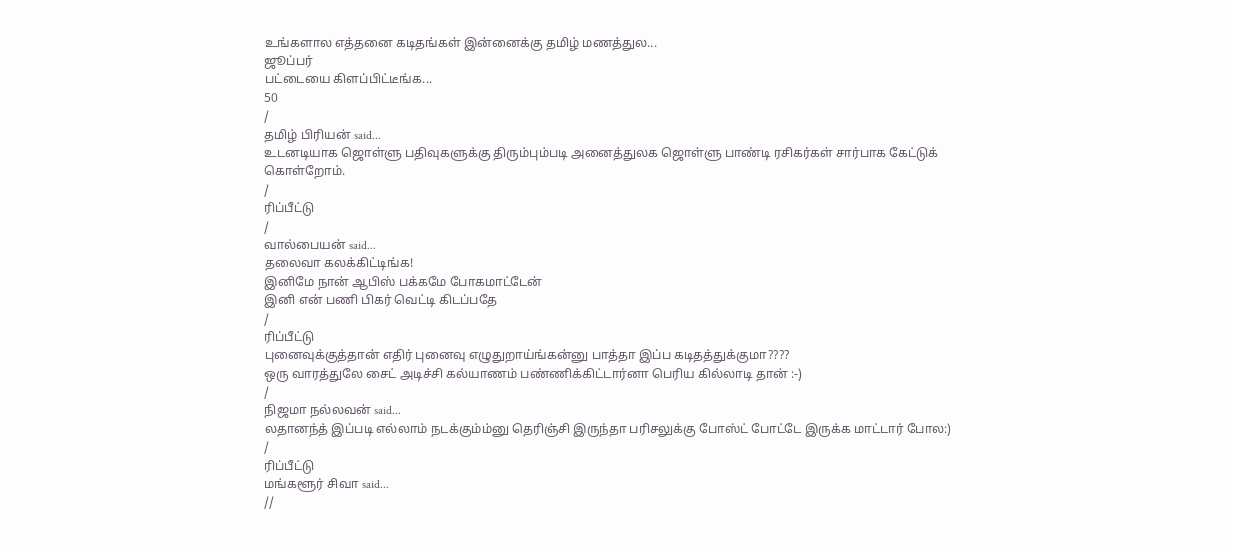உங்களால எத்தனை கடிதங்கள் இன்னைக்கு தமிழ் மணத்துல...
ஜூப்பர்
பட்டையை கிளப்பிட்டீங்க...
50
/
தமிழ் பிரியன் said...
உடனடியாக ஜொள்ளு பதிவுகளுக்கு திரும்பும்படி அனைத்துலக ஜொள்ளு பாண்டி ரசிகர்கள் சார்பாக கேட்டுக் கொள்றோம்.
/
ரிப்பீட்டு
/
வால்பையன் said...
தலைவா கலக்கிட்டிங்க!
இனிமே நான் ஆபிஸ் பக்கமே போகமாட்டேன்
இனி என் பணி பிகர் வெட்டி கிடப்பதே
/
ரிப்பீட்டு
புனைவுக்குத்தான் எதிர் புனைவு எழுதுறாய்ங்கன்னு பாத்தா இப்ப கடிதத்துக்குமா????
ஒரு வாரத்துலே சைட் அடிச்சி கல்யாணம் பண்ணிக்கிட்டார்னா பெரிய கில்லாடி தான் :-)
/
நிஜமா நல்லவன் said...
லதானந்த் இப்படி எல்லாம் நடக்கும்ம்னு தெரிஞ்சி இருந்தா பரிசலுக்கு போஸ்ட் போட்டே இருக்க மாட்டார் போல:)
/
ரிப்பீட்டு
மங்களூர் சிவா said...
//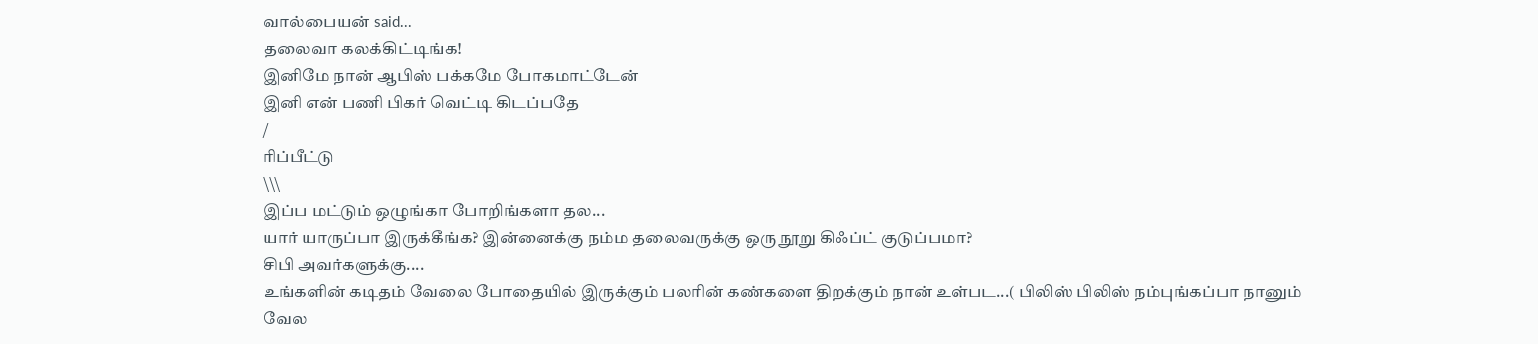வால்பையன் said...
தலைவா கலக்கிட்டிங்க!
இனிமே நான் ஆபிஸ் பக்கமே போகமாட்டேன்
இனி என் பணி பிகர் வெட்டி கிடப்பதே
/
ரிப்பீட்டு
\\\
இப்ப மட்டும் ஒழுங்கா போறிங்களா தல...
யார் யாருப்பா இருக்கீங்க? இன்னைக்கு நம்ம தலைவருக்கு ஒரு நூறு கிஃப்ட் குடுப்பமா?
சிபி அவர்களுக்கு....
உங்களின் கடிதம் வேலை போதையில் இருக்கும் பலரின் கண்களை திறக்கும் நான் உள்பட...( பிலிஸ் பிலிஸ் நம்புங்கப்பா நானும் வேல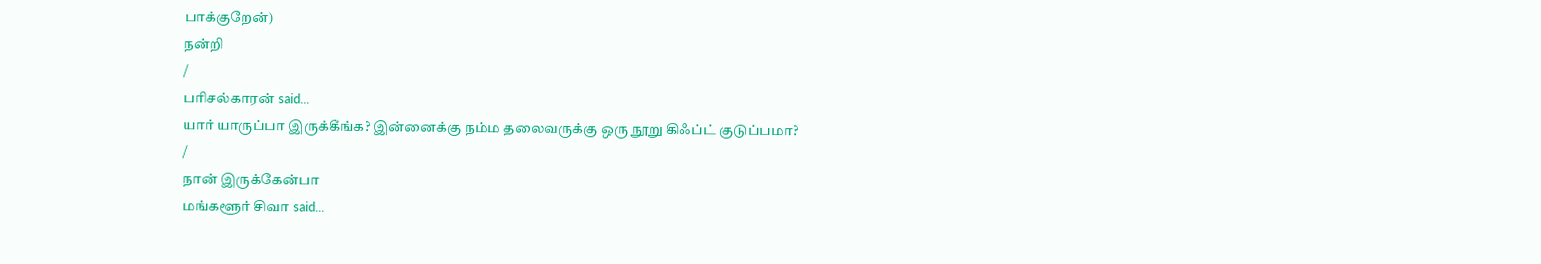பாக்குறேன்)
நன்றி
/
பரிசல்காரன் said...
யார் யாருப்பா இருக்கீங்க? இன்னைக்கு நம்ம தலைவருக்கு ஒரு நூறு கிஃப்ட் குடுப்பமா?
/
நான் இருக்கேன்பா
மங்களூர் சிவா said...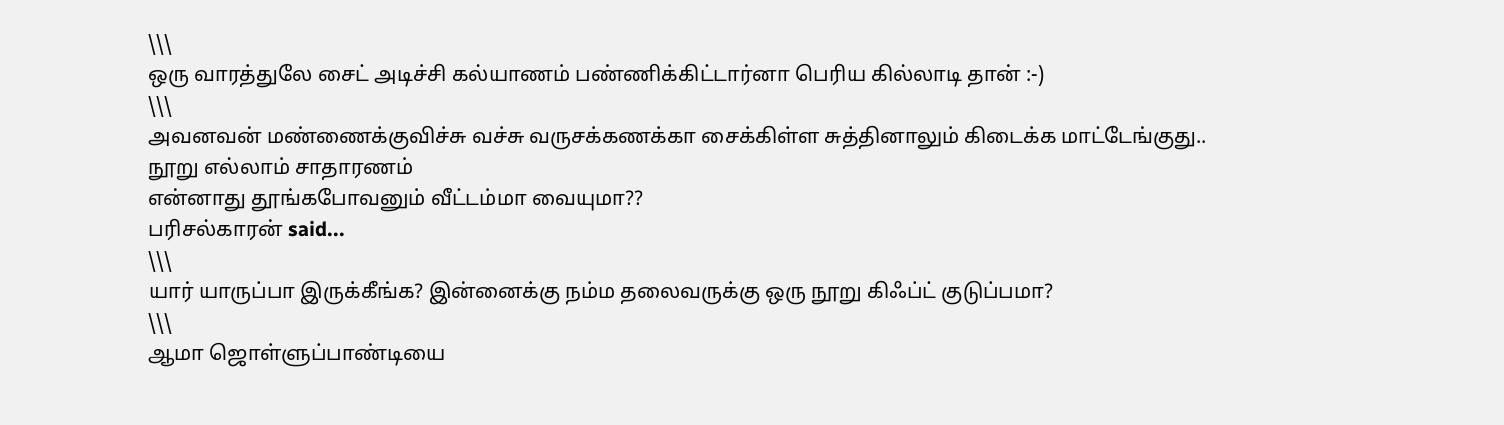\\\
ஒரு வாரத்துலே சைட் அடிச்சி கல்யாணம் பண்ணிக்கிட்டார்னா பெரிய கில்லாடி தான் :-)
\\\
அவனவன் மண்ணைக்குவிச்சு வச்சு வருசக்கணக்கா சைக்கிள்ள சுத்தினாலும் கிடைக்க மாட்டேங்குது..
நூறு எல்லாம் சாதாரணம்
என்னாது தூங்கபோவனும் வீட்டம்மா வையுமா??
பரிசல்காரன் said...
\\\
யார் யாருப்பா இருக்கீங்க? இன்னைக்கு நம்ம தலைவருக்கு ஒரு நூறு கிஃப்ட் குடுப்பமா?
\\\
ஆமா ஜொள்ளுப்பாண்டியை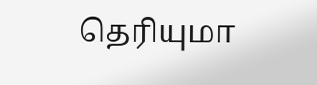தெரியுமா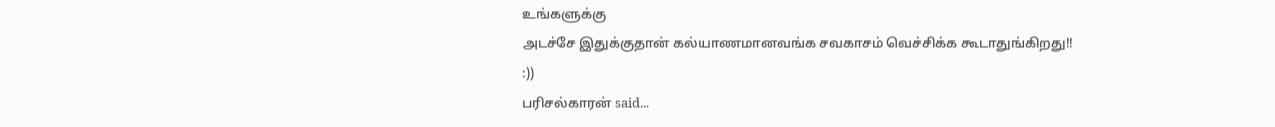உங்களுக்கு
அடச்சே இதுக்குதான் கல்யாணமானவங்க சவகாசம் வெச்சிக்க கூடாதுங்கிறது!!
:))
பரிசல்காரன் said...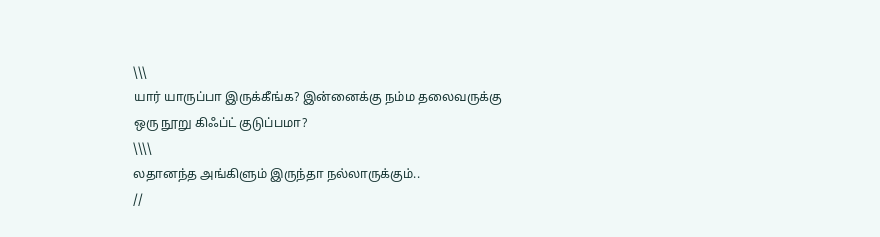\\\
யார் யாருப்பா இருக்கீங்க? இன்னைக்கு நம்ம தலைவருக்கு ஒரு நூறு கிஃப்ட் குடுப்பமா?
\\\\
லதானந்த அங்கிளும் இருந்தா நல்லாருக்கும்..
//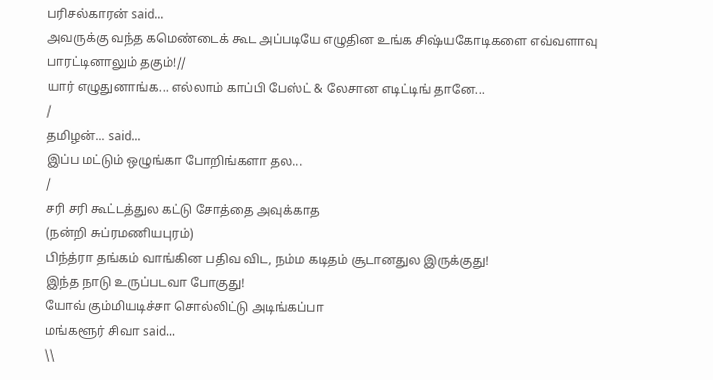பரிசல்காரன் said...
அவருக்கு வந்த கமெண்டைக் கூட அப்படியே எழுதின உங்க சிஷ்யகோடிகளை எவ்வளாவு பாரட்டினாலும் தகும்!//
யார் எழுதுனாங்க... எல்லாம் காப்பி பேஸ்ட் & லேசான எடிட்டிங் தானே...
/
தமிழன்... said...
இப்ப மட்டும் ஒழுங்கா போறிங்களா தல...
/
சரி சரி கூட்டத்துல கட்டு சோத்தை அவுக்காத
(நன்றி சுப்ரமணியபுரம்)
பிந்த்ரா தங்கம் வாங்கின பதிவ விட, நம்ம கடிதம் சூடானதுல இருக்குது!
இந்த நாடு உருப்படவா போகுது!
யோவ் கும்மியடிச்சா சொல்லிட்டு அடிங்கப்பா
மங்களூர் சிவா said...
\\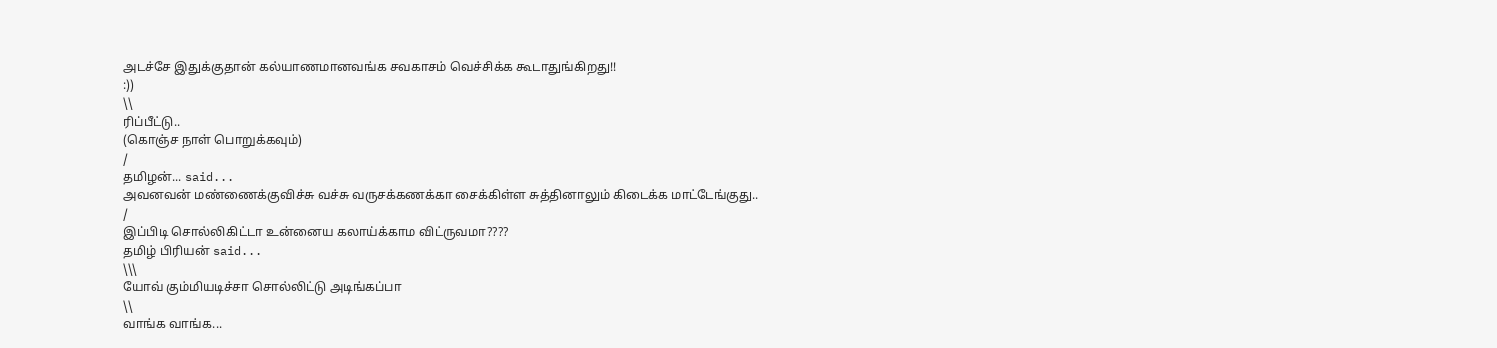அடச்சே இதுக்குதான் கல்யாணமானவங்க சவகாசம் வெச்சிக்க கூடாதுங்கிறது!!
:))
\\
ரிப்பீட்டு..
(கொஞ்ச நாள் பொறுக்கவும்)
/
தமிழன்... said...
அவனவன் மண்ணைக்குவிச்சு வச்சு வருசக்கணக்கா சைக்கிள்ள சுத்தினாலும் கிடைக்க மாட்டேங்குது..
/
இப்பிடி சொல்லிகிட்டா உன்னைய கலாய்க்காம விட்ருவமா????
தமிழ் பிரியன் said...
\\\
யோவ் கும்மியடிச்சா சொல்லிட்டு அடிங்கப்பா
\\
வாங்க வாங்க...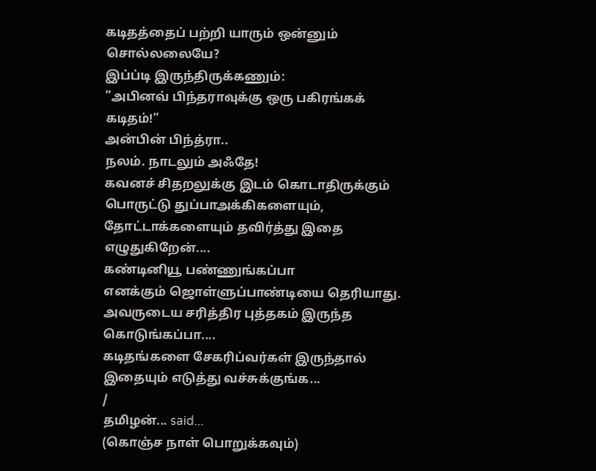கடிதத்தைப் பற்றி யாரும் ஒன்னும் சொல்லலையே?
இப்ப்டி இருந்திருக்கணும்:
”அபினவ் பிந்தராவுக்கு ஒரு பகிரங்கக் கடிதம்!”
அன்பின் பிந்த்ரா..
நலம். நாடலும் அஃதே!
கவனச் சிதறலுக்கு இடம் கொடாதிருக்கும் பொருட்டு துப்பாஅக்கிகளையும், தோட்டாக்களையும் தவிர்த்து இதை எழுதுகிறேன்....
கண்டினியூ பண்ணுங்கப்பா
எனக்கும் ஜொள்ளுப்பாண்டியை தெரியாது. அவருடைய சரித்திர புத்தகம் இருந்த கொடுங்கப்பா....
கடிதங்களை சேகரிப்வர்கள் இருந்தால் இதையும் எடுத்து வச்சுக்குங்க...
/
தமிழன்... said...
(கொஞ்ச நாள் பொறுக்கவும்)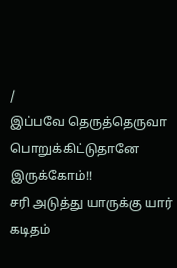/
இப்பவே தெருத்தெருவா பொறுக்கிட்டுதானே இருக்கோம்!!
சரி அடுத்து யாருக்கு யார் கடிதம்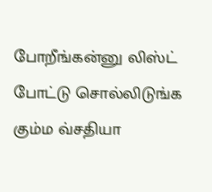போறீங்கன்னு லிஸ்ட் போட்டு சொல்லிடுங்க கும்ம வ்சதியா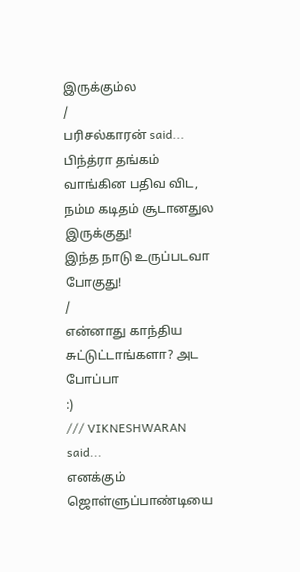இருக்கும்ல
/
பரிசல்காரன் said...
பிந்த்ரா தங்கம் வாங்கின பதிவ விட, நம்ம கடிதம் சூடானதுல இருக்குது!
இந்த நாடு உருப்படவா போகுது!
/
என்னாது காந்திய சுட்டுட்டாங்களா? அட போப்பா
:)
/// VIKNESHWARAN said...
எனக்கும் ஜொள்ளுப்பாண்டியை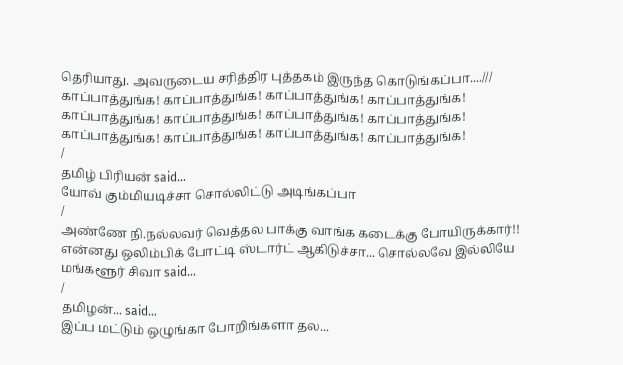தெரியாது. அவருடைய சரித்திர புத்தகம் இருந்த கொடுங்கப்பா....///
காப்பாத்துங்க! காப்பாத்துங்க! காப்பாத்துங்க! காப்பாத்துங்க! காப்பாத்துங்க! காப்பாத்துங்க! காப்பாத்துங்க! காப்பாத்துங்க! காப்பாத்துங்க! காப்பாத்துங்க! காப்பாத்துங்க! காப்பாத்துங்க!
/
தமிழ் பிரியன் said...
யோவ் கும்மியடிச்சா சொல்லிட்டு அடிங்கப்பா
/
அண்ணே நி.நல்லவர் வெத்தல பாக்கு வாங்க கடைக்கு போயிருக்கார்!!
என்னது ஒலிம்பிக் போட்டி ஸ்டார்ட் ஆகிடுச்சா... சொல்லவே இல்லியே
மங்களூர் சிவா said...
/
தமிழன்... said...
இப்ப மட்டும் ஒழுங்கா போறிங்களா தல...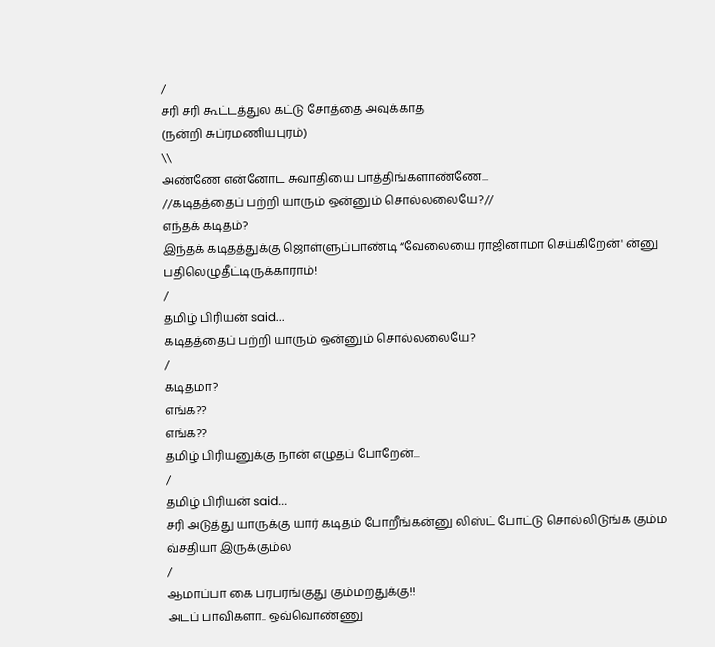/
சரி சரி கூட்டத்துல கட்டு சோத்தை அவுக்காத
(நன்றி சுப்ரமணியபுரம்)
\\
அண்ணே என்னோட சுவாதியை பாத்திங்களாண்ணே...
//கடிதத்தைப் பற்றி யாரும் ஒன்னும் சொல்லலையே?//
எந்தக் கடிதம்?
இந்தக் கடிதத்துக்கு ஜொள்ளுப்பாண்டி “வேலையை ராஜினாமா செய்கிறேன்' ன்னு பதிலெழுதீட்டிருக்காராம்!
/
தமிழ் பிரியன் said...
கடிதத்தைப் பற்றி யாரும் ஒன்னும் சொல்லலையே?
/
கடிதமா?
எங்க??
எங்க??
தமிழ் பிரியனுக்கு நான் எழுதப் போறேன்...
/
தமிழ் பிரியன் said...
சரி அடுத்து யாருக்கு யார் கடிதம் போறீங்கன்னு லிஸ்ட் போட்டு சொல்லிடுங்க கும்ம வ்சதியா இருக்கும்ல
/
ஆமாப்பா கை பரபரங்குது கும்மறதுக்கு!!
அடப் பாவிகளா.. ஒவ்வொண்ணு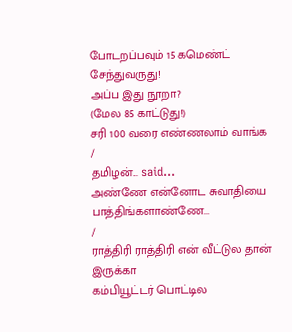போடறப்பவும் 15 கமெண்ட் சேந்துவருது!
அப்ப இது நூறா?
(மேல 85 காட்டுது!)
சரி 100 வரை எண்ணலாம் வாங்க
/
தமிழன்... said...
அண்ணே என்னோட சுவாதியை பாத்திங்களாண்ணே...
/
ராத்திரி ராத்திரி என் வீட்டுல தான் இருக்கா
கம்பியூட்டர் பொட்டில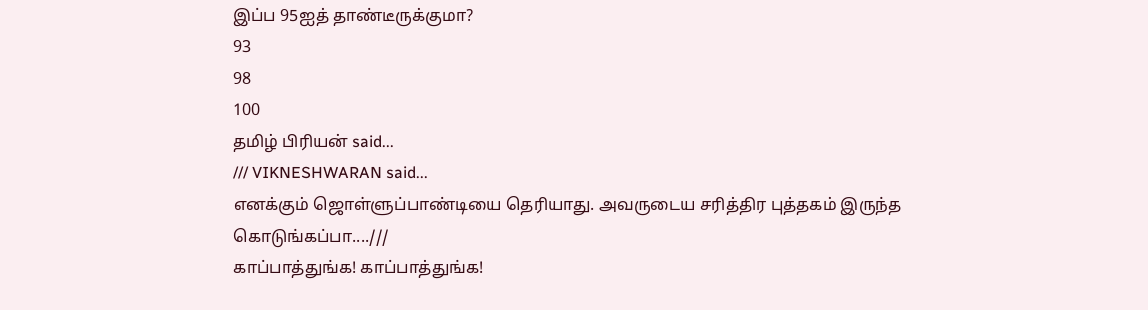இப்ப 95ஐத் தாண்டீருக்குமா?
93
98
100
தமிழ் பிரியன் said...
/// VIKNESHWARAN said...
எனக்கும் ஜொள்ளுப்பாண்டியை தெரியாது. அவருடைய சரித்திர புத்தகம் இருந்த கொடுங்கப்பா....///
காப்பாத்துங்க! காப்பாத்துங்க!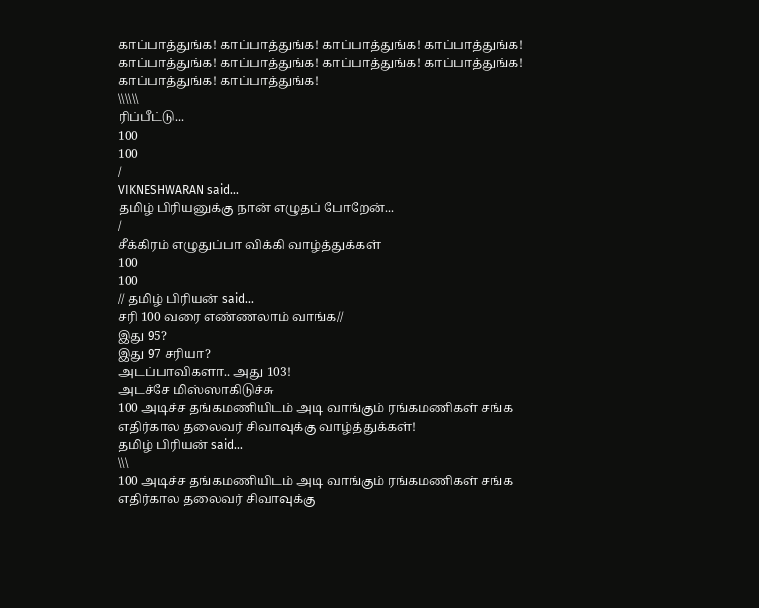காப்பாத்துங்க! காப்பாத்துங்க! காப்பாத்துங்க! காப்பாத்துங்க! காப்பாத்துங்க! காப்பாத்துங்க! காப்பாத்துங்க! காப்பாத்துங்க! காப்பாத்துங்க! காப்பாத்துங்க!
\\\\\\
ரிப்பீட்டு...
100
100
/
VIKNESHWARAN said...
தமிழ் பிரியனுக்கு நான் எழுதப் போறேன்...
/
சீக்கிரம் எழுதுப்பா விக்கி வாழ்த்துக்கள்
100
100
// தமிழ் பிரியன் said...
சரி 100 வரை எண்ணலாம் வாங்க//
இது 95?
இது 97 சரியா?
அடப்பாவிகளா.. அது 103!
அடச்சே மிஸ்ஸாகிடுச்சு
100 அடிச்ச தங்கமணியிடம் அடி வாங்கும் ரங்கமணிகள் சங்க எதிர்கால தலைவர் சிவாவுக்கு வாழ்த்துக்கள்!
தமிழ் பிரியன் said...
\\\
100 அடிச்ச தங்கமணியிடம் அடி வாங்கும் ரங்கமணிகள் சங்க எதிர்கால தலைவர் சிவாவுக்கு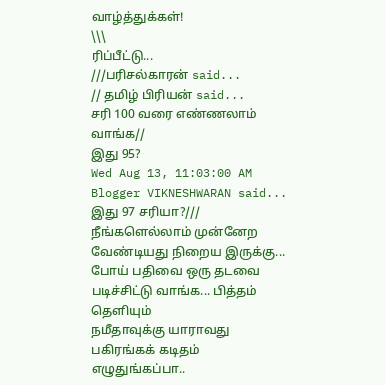வாழ்த்துக்கள்!
\\\
ரிப்பீட்டு...
///பரிசல்காரன் said...
// தமிழ் பிரியன் said...
சரி 100 வரை எண்ணலாம் வாங்க//
இது 95?
Wed Aug 13, 11:03:00 AM
Blogger VIKNESHWARAN said...
இது 97 சரியா?///
நீங்களெல்லாம் முன்னேற வேண்டியது நிறைய இருக்கு... போய் பதிவை ஒரு தடவை படிச்சிட்டு வாங்க... பித்தம் தெளியும்
நமீதாவுக்கு யாராவது பகிரங்கக் கடிதம் எழுதுங்கப்பா..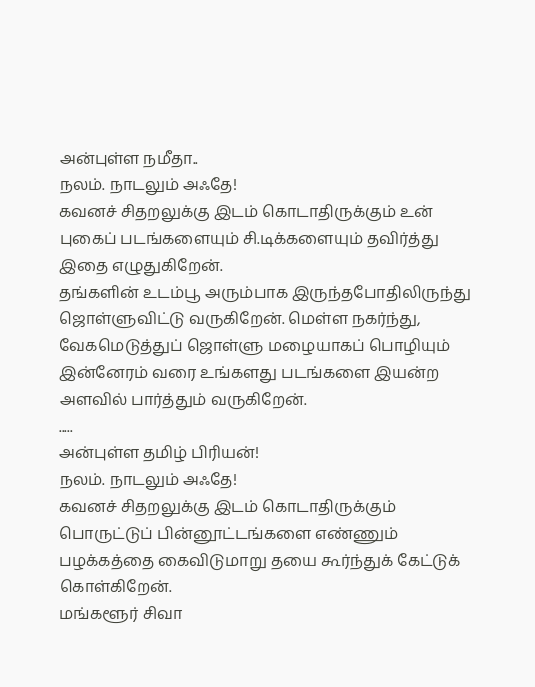அன்புள்ள நமீதா..
நலம். நாடலும் அஃதே!
கவனச் சிதறலுக்கு இடம் கொடாதிருக்கும் உன் புகைப் படங்களையும் சி.டிக்களையும் தவிர்த்து இதை எழுதுகிறேன்.
தங்களின் உடம்பூ அரும்பாக இருந்தபோதிலிருந்து ஜொள்ளுவிட்டு வருகிறேன். மெள்ள நகர்ந்து, வேகமெடுத்துப் ஜொள்ளு மழையாகப் பொழியும் இன்னேரம் வரை உங்களது படங்களை இயன்ற அளவில் பார்த்தும் வருகிறேன்.
.....
அன்புள்ள தமிழ் பிரியன்!
நலம். நாடலும் அஃதே!
கவனச் சிதறலுக்கு இடம் கொடாதிருக்கும் பொருட்டுப் பின்னூட்டங்களை எண்ணும் பழக்கத்தை கைவிடுமாறு தயை கூர்ந்துக் கேட்டுக் கொள்கிறேன்.
மங்களூர் சிவா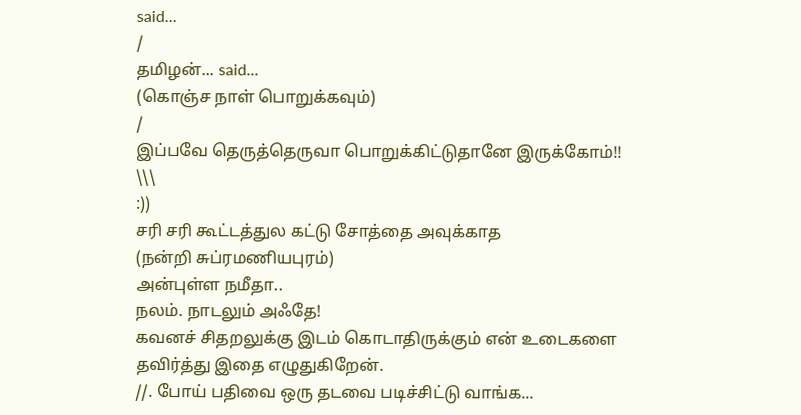said...
/
தமிழன்... said...
(கொஞ்ச நாள் பொறுக்கவும்)
/
இப்பவே தெருத்தெருவா பொறுக்கிட்டுதானே இருக்கோம்!!
\\\
:))
சரி சரி கூட்டத்துல கட்டு சோத்தை அவுக்காத
(நன்றி சுப்ரமணியபுரம்)
அன்புள்ள நமீதா..
நலம். நாடலும் அஃதே!
கவனச் சிதறலுக்கு இடம் கொடாதிருக்கும் என் உடைகளை தவிர்த்து இதை எழுதுகிறேன்.
//. போய் பதிவை ஒரு தடவை படிச்சிட்டு வாங்க...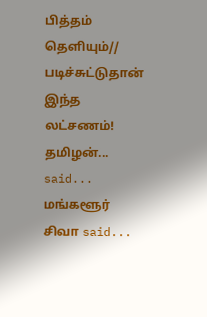பித்தம் தெளியும்//
படிச்சுட்டுதான் இந்த லட்சணம்!
தமிழன்... said...
மங்களூர் சிவா said...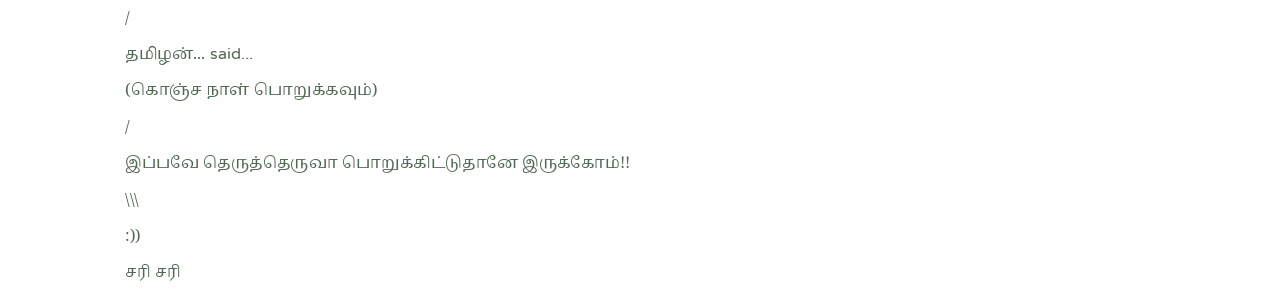/
தமிழன்... said...
(கொஞ்ச நாள் பொறுக்கவும்)
/
இப்பவே தெருத்தெருவா பொறுக்கிட்டுதானே இருக்கோம்!!
\\\
:))
சரி சரி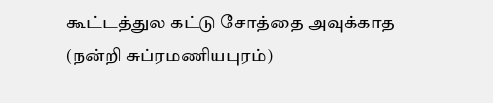கூட்டத்துல கட்டு சோத்தை அவுக்காத
(நன்றி சுப்ரமணியபுரம்)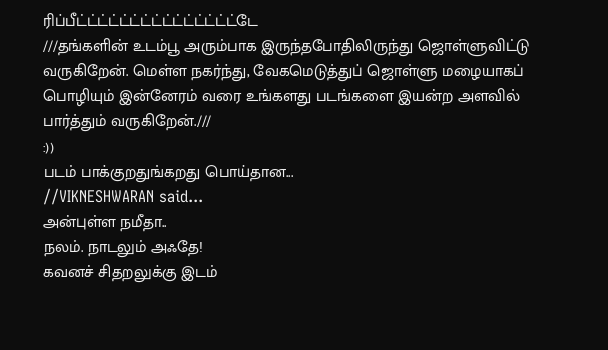ரிப்பீட்ட்ட்ட்ட்ட்ட்ட்ட்ட்ட்ட்ட்ட்ட்டே
///தங்களின் உடம்பூ அரும்பாக இருந்தபோதிலிருந்து ஜொள்ளுவிட்டு வருகிறேன். மெள்ள நகர்ந்து, வேகமெடுத்துப் ஜொள்ளு மழையாகப் பொழியும் இன்னேரம் வரை உங்களது படங்களை இயன்ற அளவில் பார்த்தும் வருகிறேன்.///
:))
படம் பாக்குறதுங்கறது பொய்தான...
//VIKNESHWARAN said...
அன்புள்ள நமீதா..
நலம். நாடலும் அஃதே!
கவனச் சிதறலுக்கு இடம்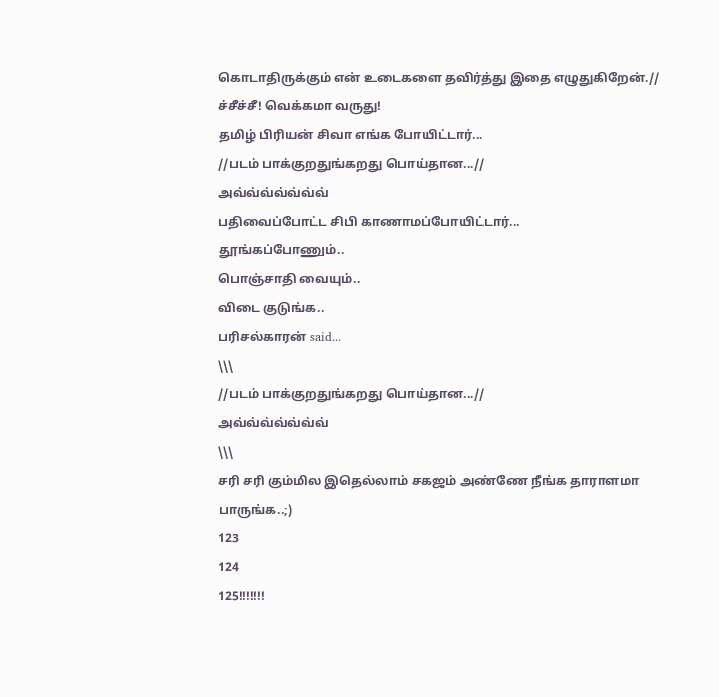கொடாதிருக்கும் என் உடைகளை தவிர்த்து இதை எழுதுகிறேன்.//
ச்சீச்சீ! வெக்கமா வருது!
தமிழ் பிரியன் சிவா எங்க போயிட்டார்...
//படம் பாக்குறதுங்கறது பொய்தான...//
அவ்வ்வ்வ்வ்வ்வ்
பதிவைப்போட்ட சிபி காணாமப்போயிட்டார்...
தூங்கப்போணும்..
பொஞ்சாதி வையும்..
விடை குடுங்க..
பரிசல்காரன் said...
\\\
//படம் பாக்குறதுங்கறது பொய்தான...//
அவ்வ்வ்வ்வ்வ்வ்
\\\
சரி சரி கும்மில இதெல்லாம் சகஜம் அண்ணே நீங்க தாராளமா பாருங்க..;)
123
124
125!!!!!!!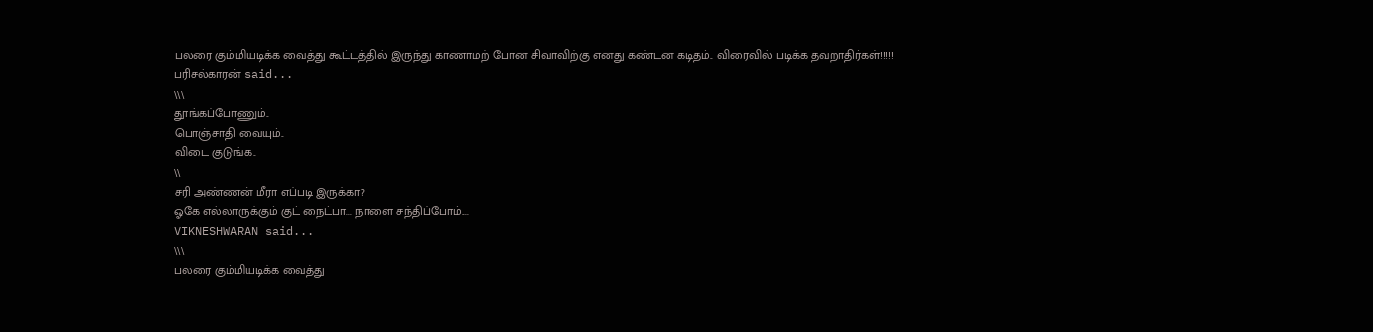பலரை கும்மியடிக்க வைத்து கூட்டத்தில் இருந்து காணாமற் போன சிவாவிற்கு எனது கண்டன கடிதம்.. விரைவில் படிக்க தவறாதிர்கள்!!!!!
பரிசல்காரன் said...
\\\
தூங்கப்போணும்..
பொஞ்சாதி வையும்..
விடை குடுங்க..
\\
சரி அண்ணன் மீரா எப்படி இருக்கா?
ஓகே எல்லாருக்கும் குட் நைட்பா... நாளை சந்திப்போம்....
VIKNESHWARAN said...
\\\
பலரை கும்மியடிக்க வைத்து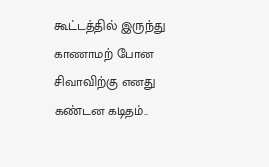கூட்டத்தில் இருந்து காணாமற் போன சிவாவிற்கு எனது கண்டன கடிதம்..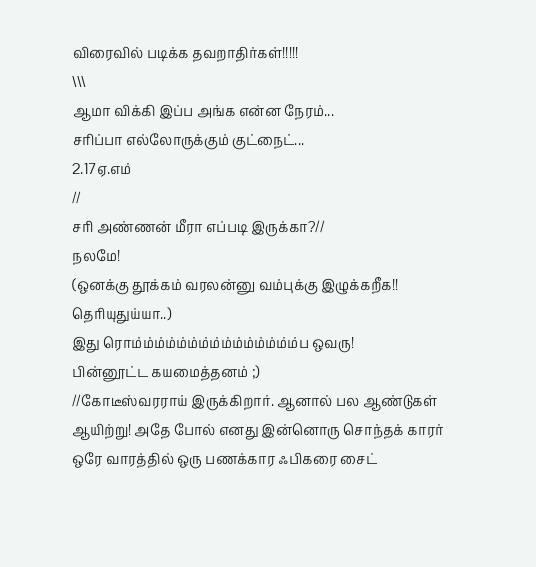விரைவில் படிக்க தவறாதிர்கள்!!!!!
\\\
ஆமா விக்கி இப்ப அங்க என்ன நேரம்...
சரிப்பா எல்லோருக்கும் குட்நைட்...
2.17ஏ.எம்
//
சரி அண்ணன் மீரா எப்படி இருக்கா?//
நலமே!
(ஒனக்கு தூக்கம் வரலன்னு வம்புக்கு இழுக்கறீக!! தெரியுதுய்யா..)
இது ரொம்ம்ம்ம்ம்ம்ம்ம்ம்ம்ம்ம்ம்ம்ம்ப ஒவரு!
பின்னூட்ட கயமைத்தனம் ;)
//கோடீஸ்வரராய் இருக்கிறார். ஆனால் பல ஆண்டுகள் ஆயிற்று! அதே போல் எனது இன்னொரு சொந்தக் காரர் ஒரே வாரத்தில் ஒரு பணக்கார ஃபிகரை சைட்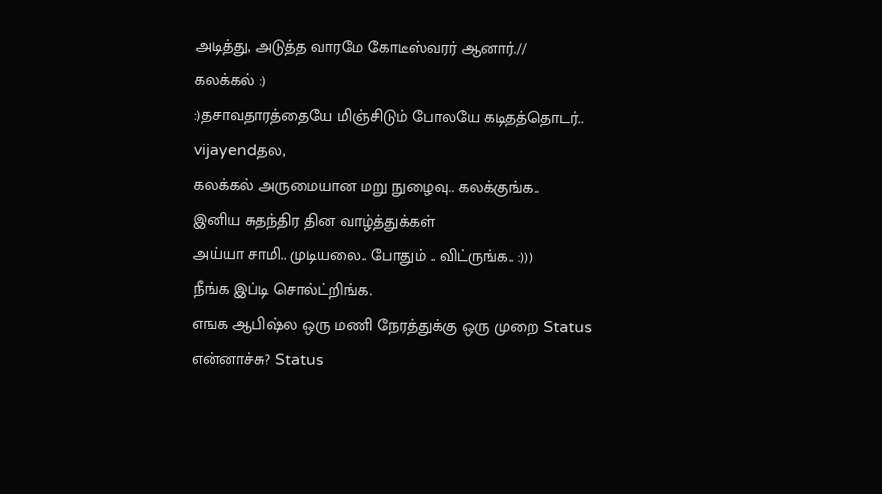அடித்து, அடுத்த வாரமே கோடீஸ்வரர் ஆனார்.//
கலக்கல் :)
:)தசாவதாரத்தையே மிஞ்சிடும் போலயே கடிதத்தொடர்..
vijayendதல,
கலக்கல் அருமையான மறு நுழைவு.. கலக்குங்க..
இனிய சுதந்திர தின வாழ்த்துக்கள்
அய்யா சாமி.. முடியலை.. போதும் .. விட்ருங்க.. :)))
நீங்க இப்டி சொல்ட்றிங்க.
எஙக ஆபிஷ்ல ஒரு மணி நேரத்துக்கு ஒரு முறை Status என்னாச்சு? Status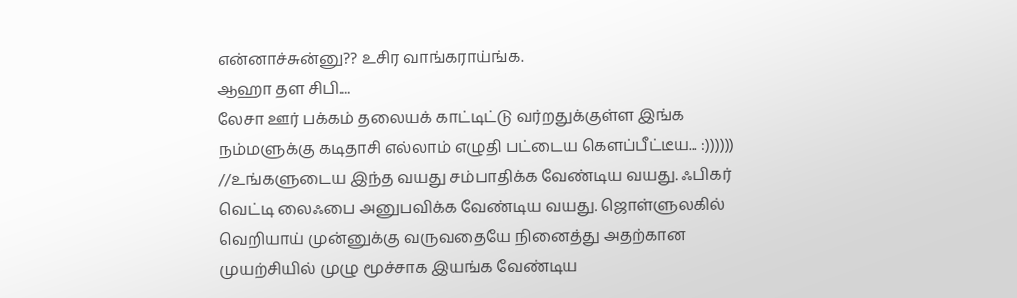என்னாச்சுன்னு?? உசிர வாங்கராய்ங்க.
ஆஹா தள சிபி....
லேசா ஊர் பக்கம் தலையக் காட்டிட்டு வர்றதுக்குள்ள இங்க நம்மளுக்கு கடிதாசி எல்லாம் எழுதி பட்டைய கெளப்பீட்டீய... :))))))
//உங்களுடைய இந்த வயது சம்பாதிக்க வேண்டிய வயது. ஃபிகர் வெட்டி லைஃபை அனுபவிக்க வேண்டிய வயது. ஜொள்ளுலகில் வெறியாய் முன்னுக்கு வருவதையே நினைத்து அதற்கான முயற்சியில் முழு மூச்சாக இயங்க வேண்டிய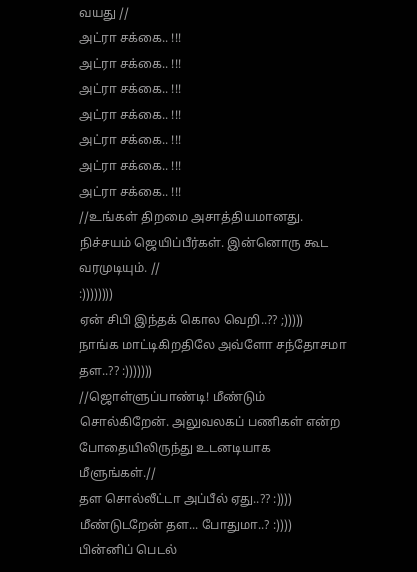வயது //
அட்ரா சக்கை.. !!!
அட்ரா சக்கை.. !!!
அட்ரா சக்கை.. !!!
அட்ரா சக்கை.. !!!
அட்ரா சக்கை.. !!!
அட்ரா சக்கை.. !!!
அட்ரா சக்கை.. !!!
//உங்கள் திறமை அசாத்தியமானது. நிச்சயம் ஜெயிப்பீர்கள். இன்னொரு கூட வரமுடியும். //
:))))))))
ஏன் சிபி இந்தக் கொல வெறி..?? ;)))))
நாங்க மாட்டிகிறதிலே அவ்ளோ சந்தோசமா தள..?? :)))))))
//ஜொள்ளுப்பாண்டி! மீண்டும் சொல்கிறேன். அலுவலகப் பணிகள் என்ற போதையிலிருந்து உடனடியாக மீளுங்கள்.//
தள சொல்லீட்டா அப்பீல் ஏது..?? :))))
மீண்டுடறேன் தள... போதுமா..? :))))
பின்னிப் பெடல்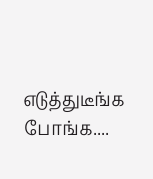எடுத்துடீங்க போங்க....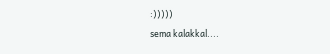:)))))
sema kalakkal....